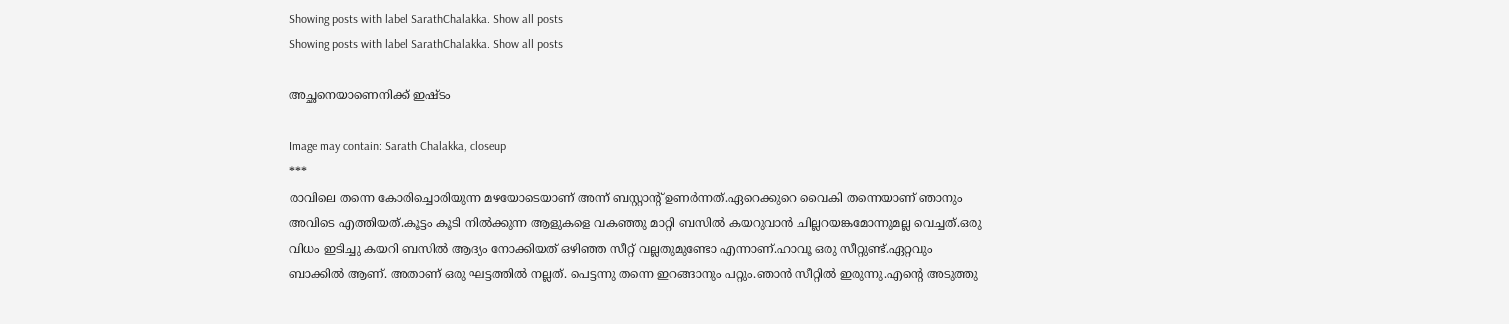Showing posts with label SarathChalakka. Show all posts
Showing posts with label SarathChalakka. Show all posts

അച്ഛനെയാണെനിക്ക് ഇഷ്ടം

Image may contain: Sarath Chalakka, closeup
***
രാവിലെ തന്നെ കോരിച്ചൊരിയുന്ന മഴയോടെയാണ് അന്ന് ബസ്റ്റാന്റ് ഉണർന്നത്.ഏറെക്കുറെ വൈകി തന്നെയാണ് ഞാനും അവിടെ എത്തിയത്.കൂട്ടം കൂടി നിൽക്കുന്ന ആളുകളെ വകഞ്ഞു മാറ്റി ബസിൽ കയറുവാൻ ചില്ലറയങ്കമോന്നുമല്ല വെച്ചത്.ഒരു വിധം ഇടിച്ചു കയറി ബസിൽ ആദ്യം നോക്കിയത് ഒഴിഞ്ഞ സീറ്റ് വല്ലതുമുണ്ടോ എന്നാണ്.ഹാവൂ ഒരു സീറ്റുണ്ട്.ഏറ്റവും ബാക്കിൽ ആണ്. അതാണ് ഒരു ഘട്ടത്തിൽ നല്ലത്. പെട്ടന്നു തന്നെ ഇറങ്ങാനും പറ്റും.ഞാൻ സീറ്റിൽ ഇരുന്നു.എന്റെ അടുത്തു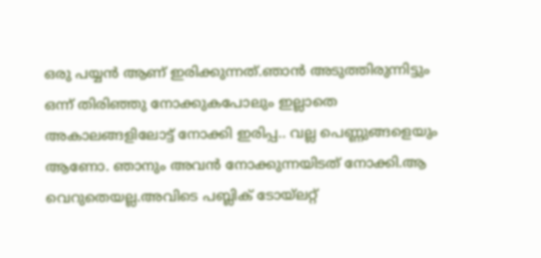ഒരു പയ്യൻ ആണ് ഇരിക്കുന്നത്.ഞാൻ അടുത്തിരുന്നിട്ടും ഒന്ന് തിരിഞ്ഞു നോക്കുകപോലും ഇല്ലാതെ അകാലങ്ങളിലോട്ട് നോക്കി ഇരിപ്പ.. വല്ല പെണ്ണുങ്ങളെയും ആണോ. ഞാനും അവൻ നോക്കുന്നയിടത് നോക്കി.ആ വെറുതെയല്ല.അവിടെ പബ്ലിക് ടോയ്ലറ്റ്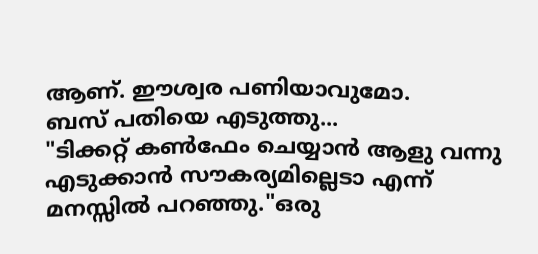ആണ്. ഈശ്വര പണിയാവുമോ.
ബസ് പതിയെ എടുത്തു...
"ടിക്കറ്റ് കൺഫേം ചെയ്യാൻ ആളു വന്നു
എടുക്കാൻ സൗകര്യമില്ലെടാ എന്ന് മനസ്സിൽ പറഞ്ഞു."ഒരു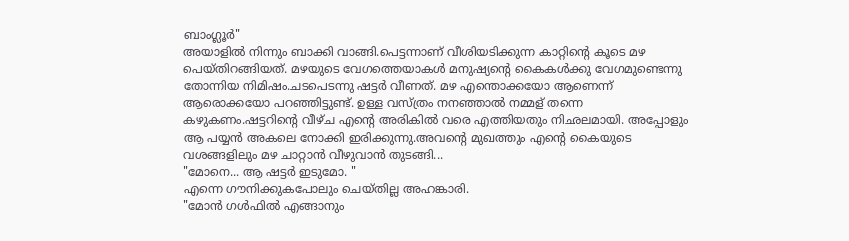ബാംഗ്ലൂർ"
അയാളിൽ നിന്നും ബാക്കി വാങ്ങി.പെട്ടന്നാണ് വീശിയടിക്കുന്ന കാറ്റിന്റെ കൂടെ മഴ പെയ്തിറങ്ങിയത്. മഴയുടെ വേഗത്തെയാകൾ മനുഷ്യന്റെ കൈകൾക്കു വേഗമുണ്ടെന്നു തോന്നിയ നിമിഷം.ചടപെടന്നു ഷട്ടർ വീണത്. മഴ എന്തൊക്കയോ ആണെന്ന് ആരൊക്കയോ പറഞ്ഞിട്ടുണ്ട്. ഉള്ള വസ്ത്രം നനഞ്ഞാൽ നമ്മള് തന്നെ കഴുകണം.ഷട്ടറിന്റെ വീഴ്ച എന്റെ അരികിൽ വരെ എത്തിയതും നിഛലമായി. അപ്പോളും ആ പയ്യൻ അകലെ നോക്കി ഇരിക്കുന്നു.അവന്റെ മുഖത്തും എന്റെ കൈയുടെ വശങ്ങളിലും മഴ ചാറ്റാൻ വീഴുവാൻ തുടങ്ങി...
"മോനെ... ആ ഷട്ടർ ഇടുമോ. "
എന്നെ ഗൗനിക്കുകപോലും ചെയ്തില്ല അഹങ്കാരി.
"മോൻ ഗൾഫിൽ എങ്ങാനും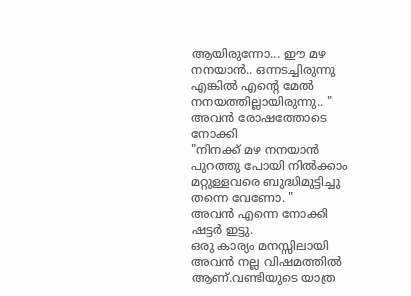ആയിരുന്നോ... ഈ മഴ നനയാൻ.. ഒന്നടച്ചിരുന്നു എങ്കിൽ എന്റെ മേൽ നനയത്തില്ലായിരുന്നു.. "
അവൻ രോഷത്തോടെ നോക്കി
"നിനക്ക് മഴ നനയാൻ പുറത്തു പോയി നിൽക്കാം മറ്റുള്ളവരെ ബുദ്ധിമുട്ടിച്ചു തന്നെ വേണോ. "
അവൻ എന്നെ നോക്കി ഷട്ടർ ഇട്ടു.
ഒരു കാര്യം മനസ്സിലായി അവൻ നല്ല വിഷമത്തിൽ ആണ്.വണ്ടിയുടെ യാത്ര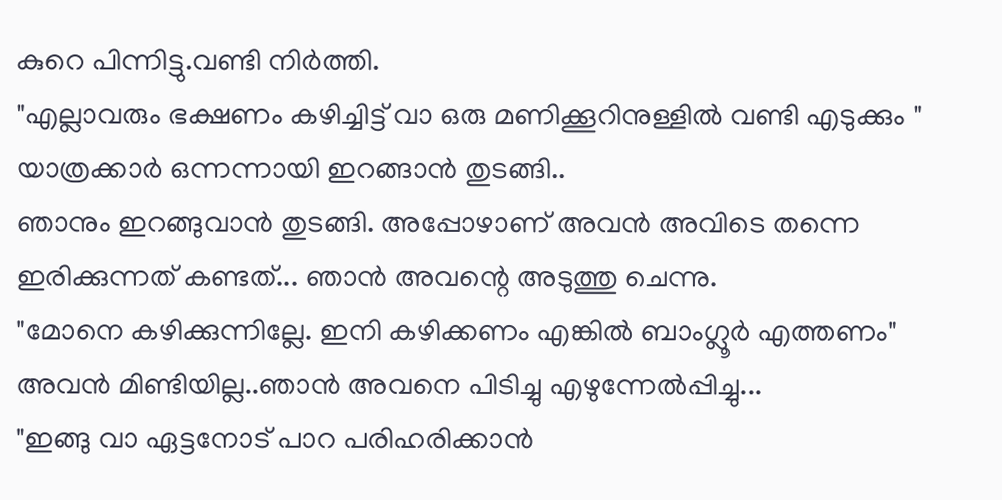കുറെ പിന്നിട്ടു.വണ്ടി നിർത്തി.
"എല്ലാവരും ഭക്ഷണം കഴിച്ചിട്ട് വാ ഒരു മണിക്കൂറിനുള്ളിൽ വണ്ടി എടുക്കും "
യാത്രക്കാർ ഒന്നന്നായി ഇറങ്ങാൻ തുടങ്ങി..
ഞാനും ഇറങ്ങുവാൻ തുടങ്ങി. അപ്പോഴാണ് അവൻ അവിടെ തന്നെ ഇരിക്കുന്നത് കണ്ടത്... ഞാൻ അവന്റെ അടുത്തു ചെന്നു.
"മോനെ കഴിക്കുന്നില്ലേ. ഇനി കഴിക്കണം എങ്കിൽ ബാംഗ്ലൂർ എത്തണം"
അവൻ മിണ്ടിയില്ല..ഞാൻ അവനെ പിടിച്ചു എഴുന്നേൽപ്പിച്ചു...
"ഇങ്ങു വാ ഏട്ടനോട് പാറ പരിഹരിക്കാൻ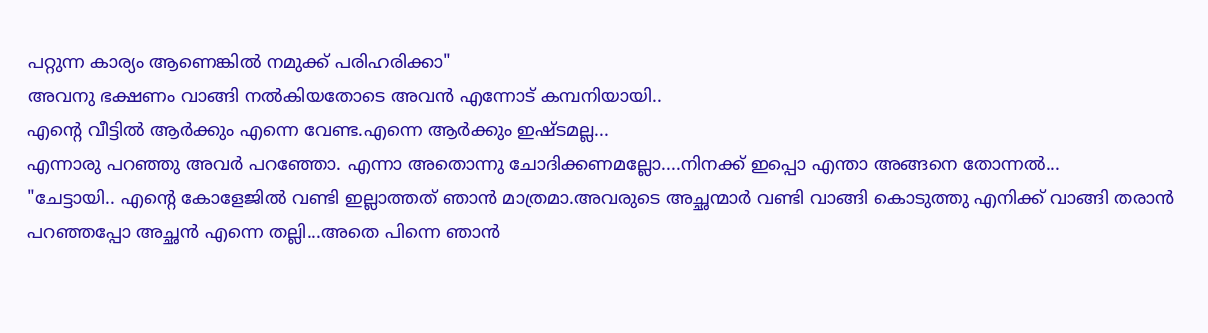പറ്റുന്ന കാര്യം ആണെങ്കിൽ നമുക്ക് പരിഹരിക്കാ"
അവനു ഭക്ഷണം വാങ്ങി നൽകിയതോടെ അവൻ എന്നോട് കമ്പനിയായി..
എന്റെ വീട്ടിൽ ആർക്കും എന്നെ വേണ്ട.എന്നെ ആർക്കും ഇഷ്ടമല്ല...
എന്നാരു പറഞ്ഞു അവർ പറഞ്ഞോ. എന്നാ അതൊന്നു ചോദിക്കണമല്ലോ....നിനക്ക് ഇപ്പൊ എന്താ അങ്ങനെ തോന്നൽ...
"ചേട്ടായി.. എന്റെ കോളേജിൽ വണ്ടി ഇല്ലാത്തത് ഞാൻ മാത്രമാ.അവരുടെ അച്ഛന്മാർ വണ്ടി വാങ്ങി കൊടുത്തു എനിക്ക് വാങ്ങി തരാൻ പറഞ്ഞപ്പോ അച്ഛൻ എന്നെ തല്ലി...അതെ പിന്നെ ഞാൻ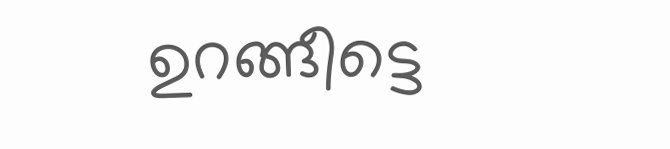ഉറങ്ങീട്ടെ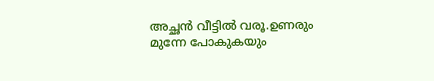അച്ഛൻ വീട്ടിൽ വരൂ.ഉണരും മുന്നേ പോകുകയും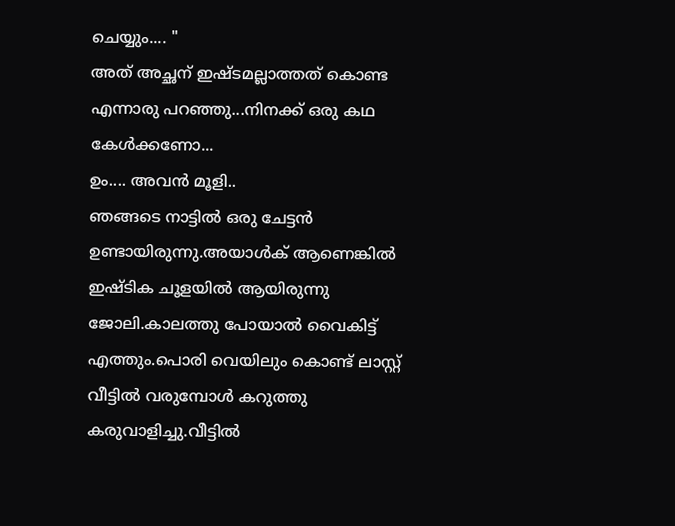ചെയ്യും.... "
അത് അച്ഛന് ഇഷ്ടമല്ലാത്തത് കൊണ്ട എന്നാരു പറഞ്ഞു...നിനക്ക് ഒരു കഥ കേൾക്കണോ...
ഉം.... അവൻ മൂളി..
ഞങ്ങടെ നാട്ടിൽ ഒരു ചേട്ടൻ ഉണ്ടായിരുന്നു.അയാൾക് ആണെങ്കിൽ ഇഷ്ടിക ചൂളയിൽ ആയിരുന്നു ജോലി.കാലത്തു പോയാൽ വൈകിട്ട് എത്തും.പൊരി വെയിലും കൊണ്ട് ലാസ്റ്റ് വീട്ടിൽ വരുമ്പോൾ കറുത്തു കരുവാളിച്ചു.വീട്ടിൽ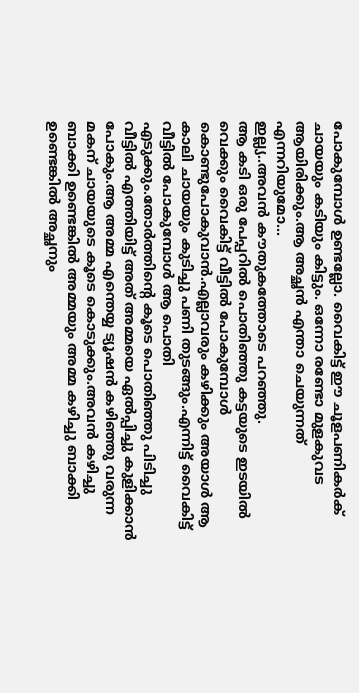പോകുമ്പോൾ ഉണ്ടല്ലോ. വൈകിട്ട് ഈ ചൂളപണികർക് ചായയും കടിയും കിട്ടും. ഒന്നോ രണ്ടോ മുളകുവട ആയിരിക്കും.ആ അച്ഛൻ എന്താ ചെയുന്നത് എന്നറിയുമോ...
ഇല്ല്യ..അവൻ കൗതുകത്തോടെ പറഞ്ഞു.
ആ കടി ഒരു പേപ്പറിൽ പൊതിഞ്ഞു കട്ടയുടെ ഇടയിൽ വെക്കും വൈകിട്ട് വീട്ടിൽ പോകുമ്പോൾ കൊണ്ടുപോകുവാൻ.എല്ലാവരും കഴിക്കും അയാൾ ആ കാലി ചായയും കുടിച്ചു പണി തുടങ്ങും.എന്നിട്ട് വൈകിട്ട് വീട്ടിൽ പോകുമ്പോൾ ആ പൊതി എടുക്കും.തോർത്തിന്റെ കൂടെ പൊതിഞ്ഞു പിടിച്ചു വീട്ടിൽ എത്തിയിട്ട് അത് അമ്മയെ ഏൽപ്പിച്ചു കുളിക്കാൻ പോകും.ആ അമ്മ എന്തെയ്യ ട്യൂഷൻ കഴിഞ്ഞു വരുന്ന മകന് ചായയുടെ കൂടെ കൊടുക്കും.അവൻ കഴിച്ചു ബാക്കി ഉണ്ടെങ്കിൽ അമ്മയും അമ്മ കഴിച്ചു ബാക്കി ഉണ്ടെങ്കിൽ അച്ഛനും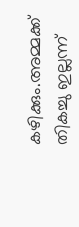കഴിക്കും.അമ്മക്ക് തികച്ചു ഇല്ലന്ന്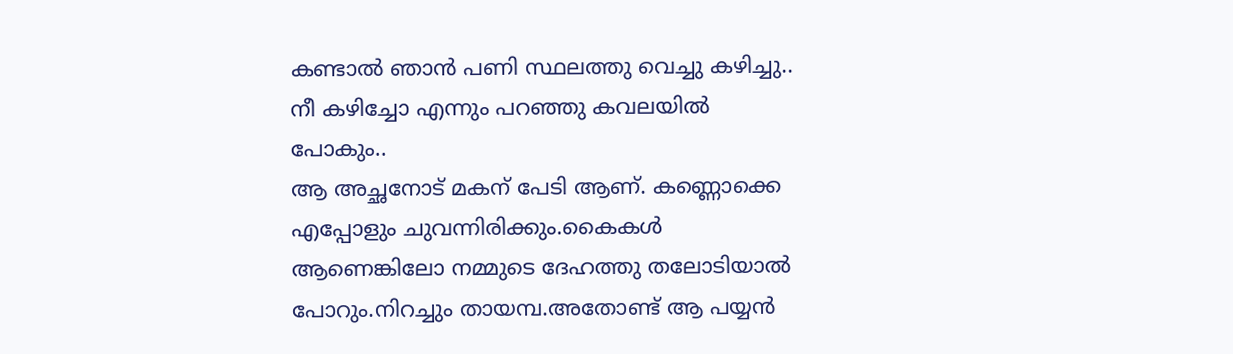കണ്ടാൽ ഞാൻ പണി സ്ഥലത്തു വെച്ചു കഴിച്ചു.. നീ കഴിച്ചോ എന്നും പറഞ്ഞു കവലയിൽ പോകും..
ആ അച്ഛനോട് മകന് പേടി ആണ്. കണ്ണൊക്കെ എപ്പോളും ചുവന്നിരിക്കും.കൈകൾ ആണെങ്കിലോ നമ്മുടെ ദേഹത്തു തലോടിയാൽ പോറും.നിറച്ചും തായമ്പ.അതോണ്ട് ആ പയ്യൻ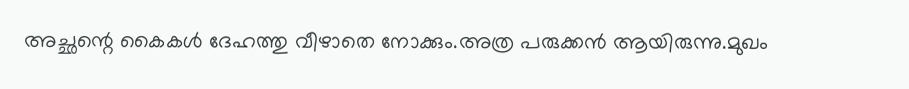അച്ഛന്റെ കൈകൾ ദേഹത്തു വീഴാതെ നോക്കും.അത്ര പരുക്കൻ ആയിരുന്നു.മുഖം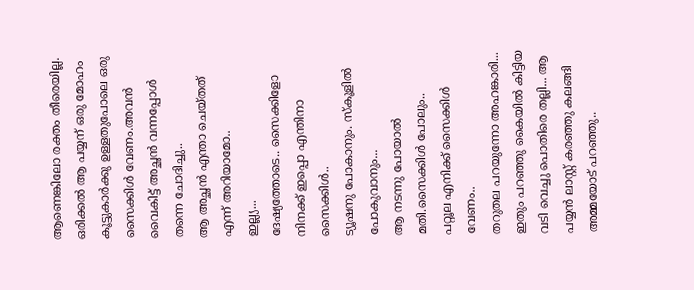ആണെങ്കിലോ രക്തം തീരെയില്ല.
ഒരിക്കൽ ആ പയ്യന് ഒരു മോഹം കൂട്ടുകാർക്കു ഉള്ളതുപോലെ ഒരു സൈക്കിൾ വേണം.അവൻ വൈകിട്ട് അച്ഛൻ വന്നപ്പോൾ തന്നെ ചോദിച്ചു..
ആ അച്ഛൻ എന്താ ചെയ്തത് എന്ന് അറിയാമോ..
ഇല്ല്യ...
ദേഷ്യത്തോടെ.. സൈക്കിളോ നിനക്ക് ഇപ്പൊ എന്തിനാ സൈക്കിൾ..
ട്യൂഷനു പോകാനും. സ്കൂളിൽ പോകുവാനും...
ആ നടന്നു പോയാൽ മതി.സൈക്കിൾ പോലും..
പറ്റൂല എനിക്ക് സൈക്കിൾ വേണം..
തറുതല പറയുന്നോ അഹങ്കാരി...
ഇതും പറഞ്ഞു കൈയിൽ കിട്ടിയ വടി വെച്ചു പൊതിരെ തല്ലി... ആ പയ്യൻ ലാസ്റ്റ് കരഞ്ഞു കലങ്ങി അമ്മയോട് പറഞ്ഞു..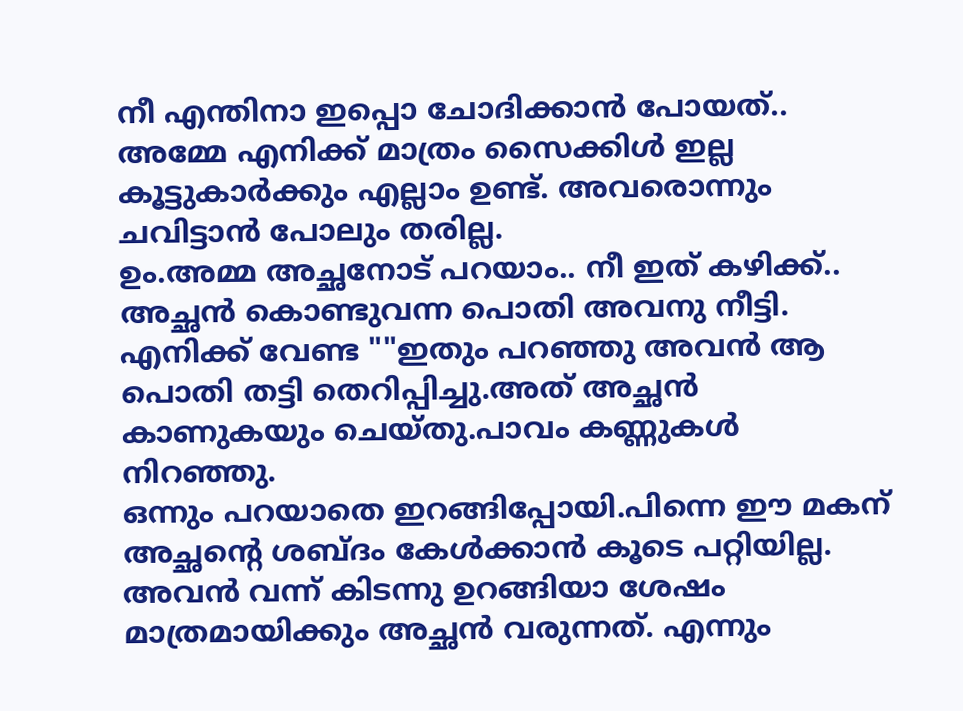നീ എന്തിനാ ഇപ്പൊ ചോദിക്കാൻ പോയത്..
അമ്മേ എനിക്ക് മാത്രം സൈക്കിൾ ഇല്ല കൂട്ടുകാർക്കും എല്ലാം ഉണ്ട്. അവരൊന്നും ചവിട്ടാൻ പോലും തരില്ല.
ഉം.അമ്മ അച്ഛനോട് പറയാം.. നീ ഇത് കഴിക്ക്..
അച്ഛൻ കൊണ്ടുവന്ന പൊതി അവനു നീട്ടി.
എനിക്ക് വേണ്ട ""ഇതും പറഞ്ഞു അവൻ ആ പൊതി തട്ടി തെറിപ്പിച്ചു.അത് അച്ഛൻ കാണുകയും ചെയ്തു.പാവം കണ്ണുകൾ നിറഞ്ഞു.
ഒന്നും പറയാതെ ഇറങ്ങിപ്പോയി.പിന്നെ ഈ മകന് അച്ഛന്റെ ശബ്ദം കേൾക്കാൻ കൂടെ പറ്റിയില്ല. അവൻ വന്ന് കിടന്നു ഉറങ്ങിയാ ശേഷം മാത്രമായിക്കും അച്ഛൻ വരുന്നത്. എന്നും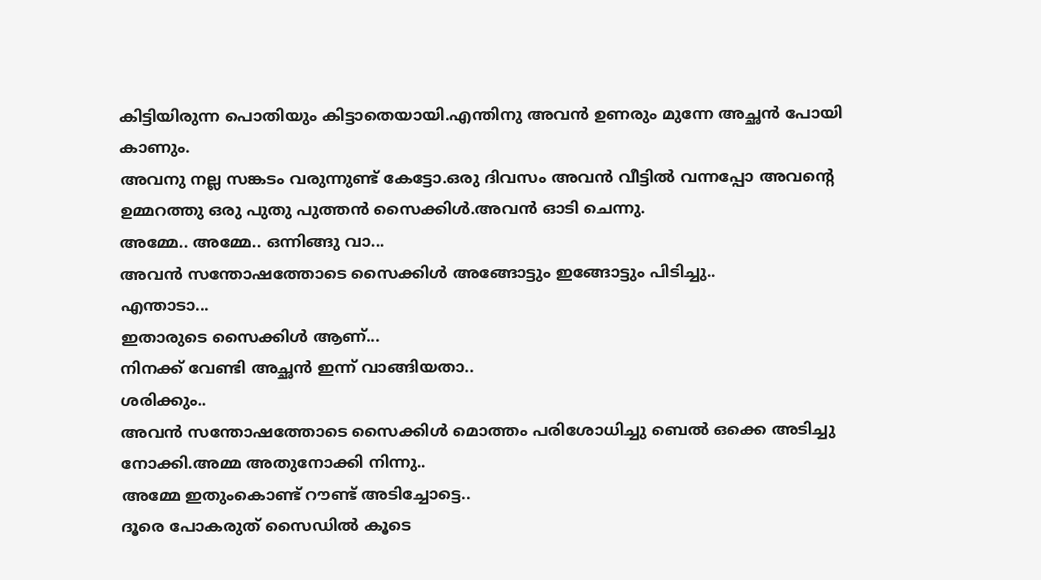കിട്ടിയിരുന്ന പൊതിയും കിട്ടാതെയായി.എന്തിനു അവൻ ഉണരും മുന്നേ അച്ഛൻ പോയി കാണും.
അവനു നല്ല സങ്കടം വരുന്നുണ്ട് കേട്ടോ.ഒരു ദിവസം അവൻ വീട്ടിൽ വന്നപ്പോ അവന്റെ ഉമ്മറത്തു ഒരു പുതു പുത്തൻ സൈക്കിൾ.അവൻ ഓടി ചെന്നു.
അമ്മേ.. അമ്മേ.. ഒന്നിങ്ങു വാ...
അവൻ സന്തോഷത്തോടെ സൈക്കിൾ അങ്ങോട്ടും ഇങ്ങോട്ടും പിടിച്ചു..
എന്താടാ...
ഇതാരുടെ സൈക്കിൾ ആണ്...
നിനക്ക് വേണ്ടി അച്ഛൻ ഇന്ന് വാങ്ങിയതാ..
ശരിക്കും..
അവൻ സന്തോഷത്തോടെ സൈക്കിൾ മൊത്തം പരിശോധിച്ചു ബെൽ ഒക്കെ അടിച്ചു നോക്കി.അമ്മ അതുനോക്കി നിന്നു..
അമ്മേ ഇതുംകൊണ്ട് റൗണ്ട് അടിച്ചോട്ടെ..
ദൂരെ പോകരുത് സൈഡിൽ കൂടെ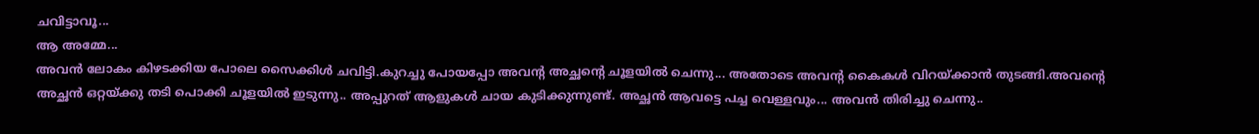ചവിട്ടാവൂ...
ആ അമ്മേ...
അവൻ ലോകം കിഴടക്കിയ പോലെ സൈക്കിൾ ചവിട്ടി.കുറച്ചു പോയപ്പോ അവന്റ അച്ഛന്റെ ചൂളയിൽ ചെന്നു... അതോടെ അവന്റ കൈകൾ വിറയ്ക്കാൻ തുടങ്ങി.അവന്റെ അച്ഛൻ ഒറ്റയ്ക്കു തടി പൊക്കി ചൂളയിൽ ഇടുന്നു.. അപ്പുറത് ആളുകൾ ചായ കുടിക്കുന്നുണ്ട്. അച്ഛൻ ആവട്ടെ പച്ച വെള്ളവും... അവൻ തിരിച്ചു ചെന്നു..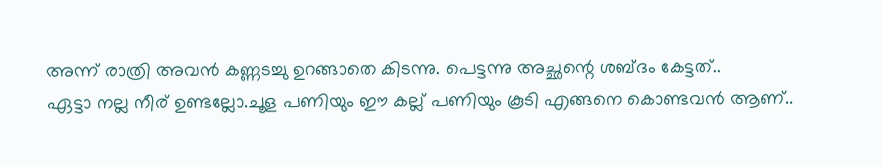അന്ന് രാത്രി അവൻ കണ്ണടച്ചു ഉറങ്ങാതെ കിടന്നു. പെട്ടന്നു അച്ഛന്റെ ശബ്ദം കേട്ടത്..
ഏട്ടാ നല്ല നീര് ഉണ്ടല്ലോ.ചൂള പണിയും ഈ കല്ല് പണിയും കൂടി എങ്ങനെ കൊണ്ടവൻ ആണ്..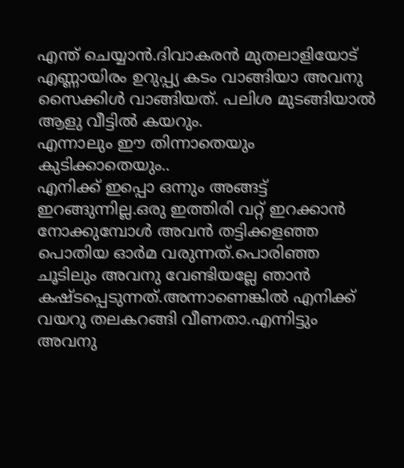എന്ത് ചെയ്യാൻ.ദിവാകരൻ മുതലാളിയോട് എണ്ണായിരം ഉറുപ്പ്യ കടം വാങ്ങിയാ അവനു സൈക്കിൾ വാങ്ങിയത്. പലിശ മുടങ്ങിയാൽ ആളു വീട്ടിൽ കയറും.
എന്നാലും ഈ തിന്നാതെയും കുടിക്കാതെയും..
എനിക്ക് ഇപ്പൊ ഒന്നും അങ്ങട്ട് ഇറങ്ങുന്നില്ല.ഒരു ഇത്തിരി വറ്റ് ഇറക്കാൻ നോക്കുമ്പോൾ അവൻ തട്ടിക്കളഞ്ഞ പൊതിയ ഓർമ വരുന്നത്.പൊരിഞ്ഞ ചൂടിലും അവനു വേണ്ടിയല്ലേ ഞാൻ കഷ്ടപ്പെടുന്നത്.അന്നാണെങ്കിൽ എനിക്ക് വയറു തലകറങ്ങി വീണതാ.എന്നിട്ടും അവനു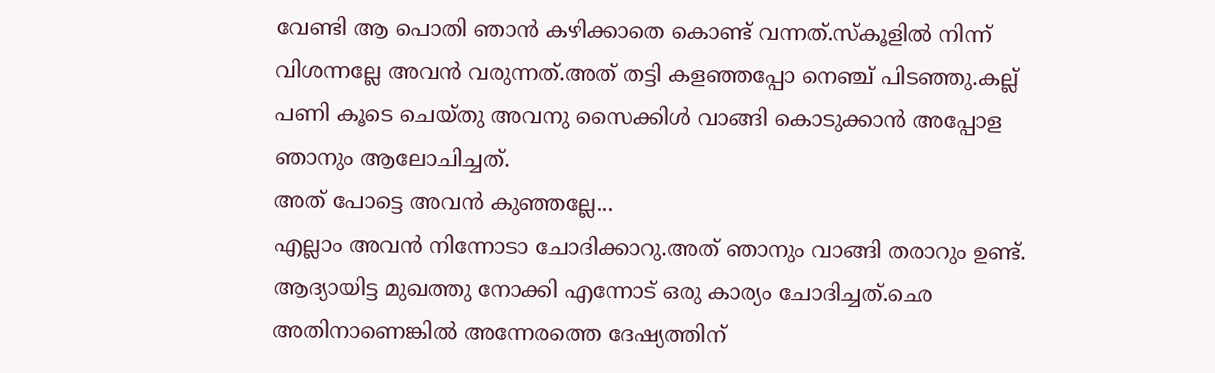വേണ്ടി ആ പൊതി ഞാൻ കഴിക്കാതെ കൊണ്ട് വന്നത്.സ്കൂളിൽ നിന്ന് വിശന്നല്ലേ അവൻ വരുന്നത്.അത് തട്ടി കളഞ്ഞപ്പോ നെഞ്ച് പിടഞ്ഞു.കല്ല് പണി കൂടെ ചെയ്തു അവനു സൈക്കിൾ വാങ്ങി കൊടുക്കാൻ അപ്പോള ഞാനും ആലോചിച്ചത്.
അത് പോട്ടെ അവൻ കുഞ്ഞല്ലേ...
എല്ലാം അവൻ നിന്നോടാ ചോദിക്കാറു.അത് ഞാനും വാങ്ങി തരാറും ഉണ്ട്. ആദ്യായിട്ട മുഖത്തു നോക്കി എന്നോട് ഒരു കാര്യം ചോദിച്ചത്.ഛെ അതിനാണെങ്കിൽ അന്നേരത്തെ ദേഷ്യത്തിന്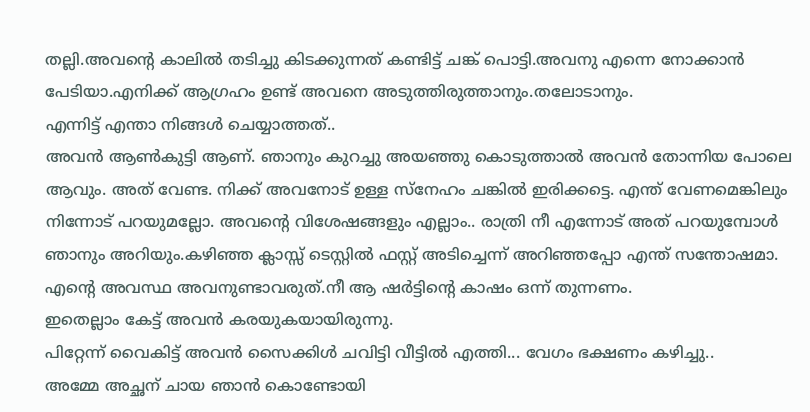തല്ലി.അവന്റെ കാലിൽ തടിച്ചു കിടക്കുന്നത് കണ്ടിട്ട് ചങ്ക് പൊട്ടി.അവനു എന്നെ നോക്കാൻ പേടിയാ.എനിക്ക് ആഗ്രഹം ഉണ്ട് അവനെ അടുത്തിരുത്താനും.തലോടാനും.
എന്നിട്ട് എന്താ നിങ്ങൾ ചെയ്യാത്തത്..
അവൻ ആൺകുട്ടി ആണ്. ഞാനും കുറച്ചു അയഞ്ഞു കൊടുത്താൽ അവൻ തോന്നിയ പോലെ ആവും. അത് വേണ്ട. നിക്ക് അവനോട് ഉള്ള സ്നേഹം ചങ്കിൽ ഇരിക്കട്ടെ. എന്ത് വേണമെങ്കിലും നിന്നോട് പറയുമല്ലോ. അവന്റെ വിശേഷങ്ങളും എല്ലാം.. രാത്രി നീ എന്നോട് അത് പറയുമ്പോൾ ഞാനും അറിയും.കഴിഞ്ഞ ക്ലാസ്സ്‌ ടെസ്റ്റിൽ ഫസ്റ്റ് അടിച്ചെന്ന് അറിഞ്ഞപ്പോ എന്ത് സന്തോഷമാ. എന്റെ അവസ്ഥ അവനുണ്ടാവരുത്.നീ ആ ഷർട്ടിന്റെ കാഷം ഒന്ന് തുന്നണം.
ഇതെല്ലാം കേട്ട് അവൻ കരയുകയായിരുന്നു.
പിറ്റേന്ന് വൈകിട്ട് അവൻ സൈക്കിൾ ചവിട്ടി വീട്ടിൽ എത്തി... വേഗം ഭക്ഷണം കഴിച്ചു..
അമ്മേ അച്ഛന് ചായ ഞാൻ കൊണ്ടോയി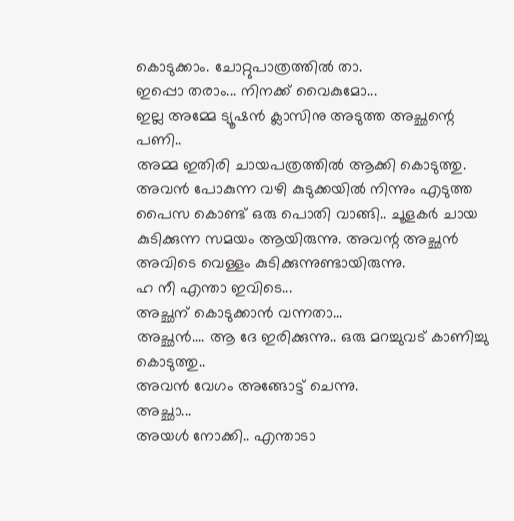കൊടുക്കാം. ചോറ്റുപാത്രത്തിൽ താ.
ഇപ്പൊ തരാം... നിനക്ക് വൈകുമോ...
ഇല്ല അമ്മേ ട്യൂഷൻ ക്ലാസിനു അടുത്ത അച്ഛന്റെ പണി..
അമ്മ ഇതിരി ചായപത്രത്തിൽ ആക്കി കൊടുത്തു. അവൻ പോകുന്ന വഴി കുടുക്കയിൽ നിന്നും എടുത്ത പൈസ കൊണ്ട് ഒരു പൊതി വാങ്ങി.. ചൂളകർ ചായ കുടിക്കുന്ന സമയം ആയിരുന്നു. അവന്റ അച്ഛൻ അവിടെ വെള്ളം കുടിക്കുന്നുണ്ടായിരുന്നു.
ഹ നീ എന്താ ഇവിടെ...
അച്ഛന് കൊടുക്കാൻ വന്നതാ...
അച്ഛൻ.... ആ ദേ ഇരിക്കുന്നു.. ഒരു മറച്ചുവട് കാണിച്ചു കൊടുത്തു..
അവൻ വേഗം അങ്ങോട്ട് ചെന്നു.
അച്ഛാ...
അയൾ നോക്കി.. എന്താടാ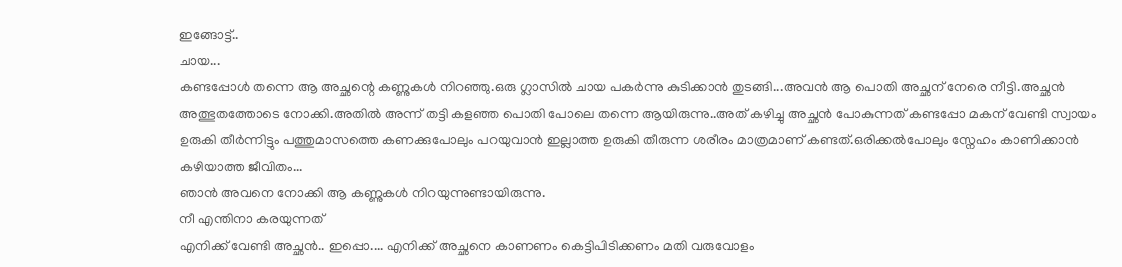ഇങ്ങോട്ട്..
ചായ...
കണ്ടപ്പോൾ തന്നെ ആ അച്ഛന്റെ കണ്ണുകൾ നിറഞ്ഞു.ഒരു ഗ്ലാസിൽ ചായ പകർന്നു കുടിക്കാൻ തുടങ്ങി...അവൻ ആ പൊതി അച്ഛന് നേരെ നീട്ടി.അച്ഛൻ അത്ഭുതത്തോടെ നോക്കി.അതിൽ അന്ന് തട്ടി കളഞ്ഞ പൊതി പോലെ തന്നെ ആയിരുന്നു..അത് കഴിച്ചു അച്ഛൻ പോകുന്നത് കണ്ടപ്പോ മകന് വേണ്ടി സ്വായം ഉരുകി തീർന്നിട്ടും പത്തുമാസത്തെ കണക്കുപോലും പറയുവാൻ ഇല്ലാത്ത ഉരുകി തീരുന്ന ശരീരം മാത്രമാണ് കണ്ടത്.ഒരിക്കൽപോലും സ്നേഹം കാണിക്കാൻ കഴിയാത്ത ജീവിതം...
ഞാൻ അവനെ നോക്കി ആ കണ്ണുകൾ നിറയുന്നുണ്ടായിരുന്നു.
നീ എന്തിനാ കരയുന്നത്
എനിക്ക് വേണ്ടി അച്ഛൻ.. ഇപ്പൊ.... എനിക്ക് അച്ഛനെ കാണണം കെട്ടിപിടിക്കണം മതി വരുവോളം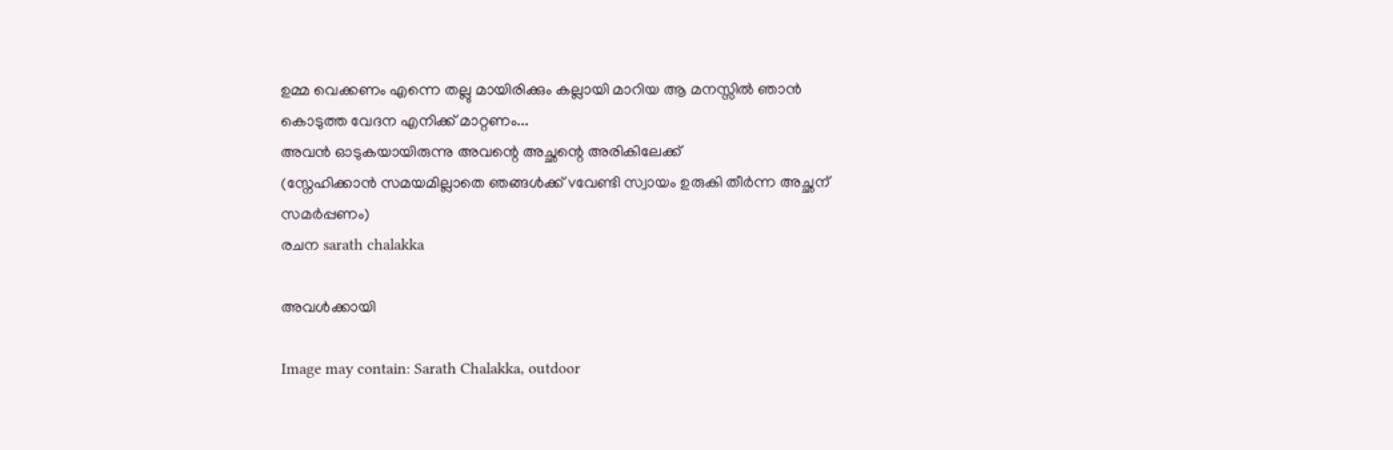ഉമ്മ വെക്കണം എന്നെ തല്ലു മായിരിക്കും കല്ലായി മാറിയ ആ മനസ്സിൽ ഞാൻ കൊടുത്ത വേദന എനിക്ക് മാറ്റണം...
അവൻ ഓടുകയായിരുന്നു അവന്റെ അച്ഛന്റെ അരികിലേക്ക്
(സ്നേഹിക്കാൻ സമയമില്ലാതെ ഞങ്ങൾക്ക് vവേണ്ടി സ്വായം ഉരുകി തീർന്ന അച്ഛന് സമർപ്പണം)
രചന sarath chalakka

അവൾക്കായി

Image may contain: Sarath Chalakka, outdoor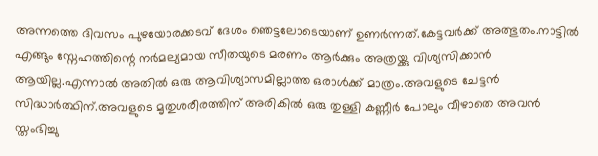അന്നത്തെ ദിവസം പുഴയോരക്കടവ് ദേശം ഞെട്ടലോടെയാണ് ഉണർന്നത്.കേട്ടവർക്ക് അത്ഭുതം.നാട്ടിൽ എങ്ങും സ്നേഹത്തിന്റെ നർമല്യമായ സീതയുടെ മരണം ആർക്കും അത്രയ്ക്കു വിശ്യസിക്കാൻ ആയില്ല.എന്നാൽ അതിൽ ഒരു ആവിശ്യാസമില്ലാത്ത ഒരാൾക്ക് മാത്രം.അവളുടെ ചേട്ടൻ സിദ്ധാർത്ഥിന്.അവളുടെ മൃതുശരീരത്തിന് അരികിൽ ഒരു തുള്ളി കണ്ണീർ പോലും വീഴാതെ അവൻ സ്തംഭിച്ചു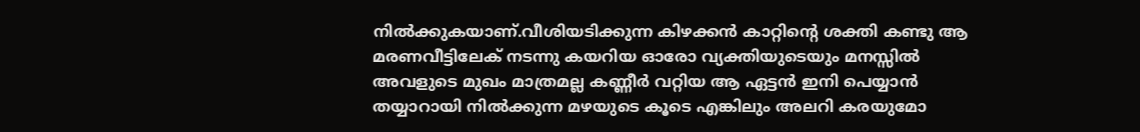നിൽക്കുകയാണ്.വീശിയടിക്കുന്ന കിഴക്കൻ കാറ്റിന്റെ ശക്തി കണ്ടു ആ മരണവീട്ടിലേക് നടന്നു കയറിയ ഓരോ വ്യക്തിയുടെയും മനസ്സിൽ അവളുടെ മുഖം മാത്രമല്ല കണ്ണീർ വറ്റിയ ആ ഏട്ടൻ ഇനി പെയ്യാൻ തയ്യാറായി നിൽക്കുന്ന മഴയുടെ കൂടെ എങ്കിലും അലറി കരയുമോ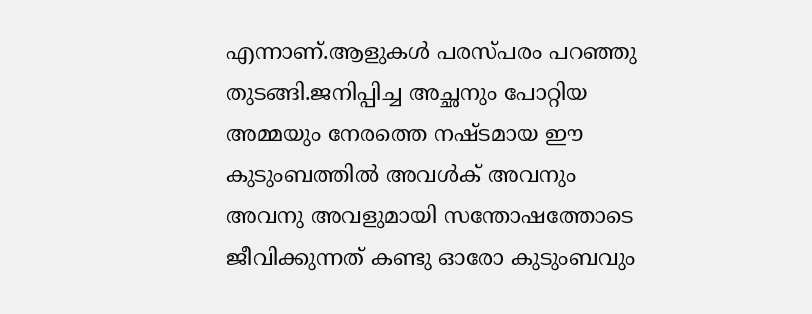എന്നാണ്.ആളുകൾ പരസ്പരം പറഞ്ഞു തുടങ്ങി.ജനിപ്പിച്ച അച്ഛനും പോറ്റിയ അമ്മയും നേരത്തെ നഷ്ടമായ ഈ കുടുംബത്തിൽ അവൾക് അവനും അവനു അവളുമായി സന്തോഷത്തോടെ ജീവിക്കുന്നത് കണ്ടു ഓരോ കുടുംബവും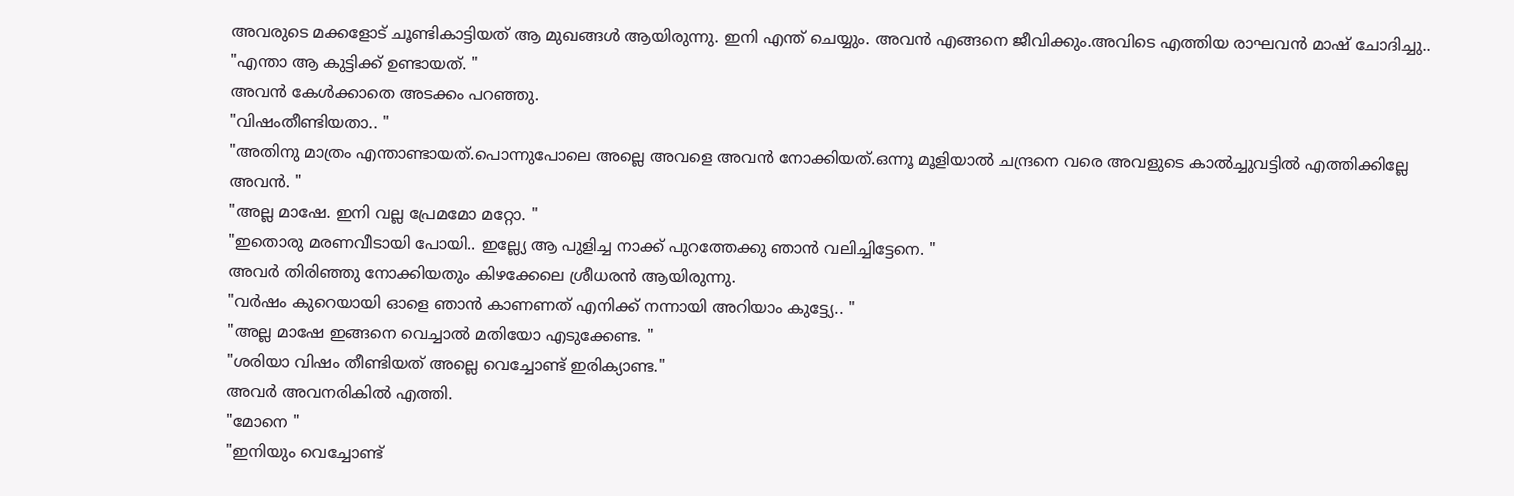അവരുടെ മക്കളോട് ചൂണ്ടികാട്ടിയത് ആ മുഖങ്ങൾ ആയിരുന്നു. ഇനി എന്ത് ചെയ്യും. അവൻ എങ്ങനെ ജീവിക്കും.അവിടെ എത്തിയ രാഘവൻ മാഷ് ചോദിച്ചു..
"എന്താ ആ കുട്ടിക്ക് ഉണ്ടായത്. "
അവൻ കേൾക്കാതെ അടക്കം പറഞ്ഞു.
"വിഷംതീണ്ടിയതാ.. "
"അതിനു മാത്രം എന്താണ്ടായത്.പൊന്നുപോലെ അല്ലെ അവളെ അവൻ നോക്കിയത്.ഒന്നൂ മൂളിയാൽ ചന്ദ്രനെ വരെ അവളുടെ കാൽച്ചുവട്ടിൽ എത്തിക്കില്ലേ അവൻ. "
"അല്ല മാഷേ. ഇനി വല്ല പ്രേമമോ മറ്റോ. "
"ഇതൊരു മരണവീടായി പോയി.. ഇല്ല്യേ ആ പുളിച്ച നാക്ക് പുറത്തേക്കു ഞാൻ വലിച്ചിട്ടേനെ. "
അവർ തിരിഞ്ഞു നോക്കിയതും കിഴക്കേലെ ശ്രീധരൻ ആയിരുന്നു.
"വർഷം കുറെയായി ഓളെ ഞാൻ കാണണത് എനിക്ക് നന്നായി അറിയാം കുട്ട്യേ.. "
"അല്ല മാഷേ ഇങ്ങനെ വെച്ചാൽ മതിയോ എടുക്കേണ്ട. "
"ശരിയാ വിഷം തീണ്ടിയത് അല്ലെ വെച്ചോണ്ട് ഇരിക്യാണ്ട."
അവർ അവനരികിൽ എത്തി.
"മോനെ "
"ഇനിയും വെച്ചോണ്ട്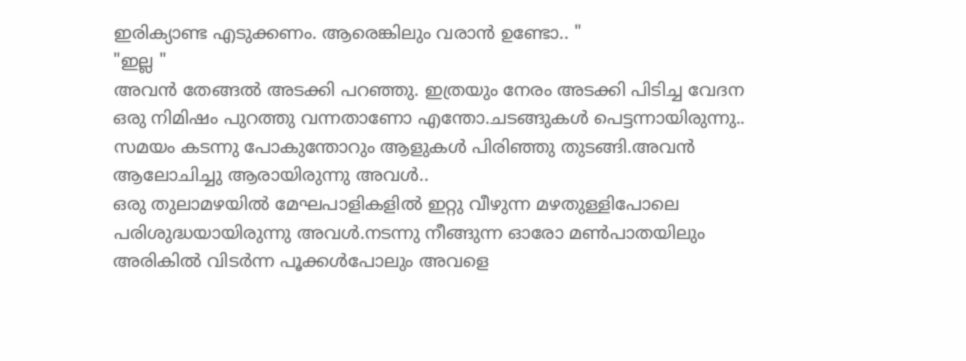ഇരിക്യാണ്ട എടുക്കണം. ആരെങ്കിലും വരാൻ ഉണ്ടോ.. "
"ഇല്ല "
അവൻ തേങ്ങൽ അടക്കി പറഞ്ഞു. ഇത്രയും നേരം അടക്കി പിടിച്ച വേദന ഒരു നിമിഷം പുറത്തു വന്നതാണോ എന്തോ.ചടങ്ങുകൾ പെട്ടന്നായിരുന്നു..
സമയം കടന്നു പോകുന്തോറും ആളുകൾ പിരിഞ്ഞു തുടങ്ങി.അവൻ ആലോചിച്ചു ആരായിരുന്നു അവൾ..
ഒരു തുലാമഴയിൽ മേഘപാളികളിൽ ഇറ്റു വീഴുന്ന മഴതുള്ളിപോലെ പരിശുദ്ധയായിരുന്നു അവൾ.നടന്നു നീങ്ങുന്ന ഓരോ മൺപാതയിലും അരികിൽ വിടർന്ന പൂക്കൾപോലും അവളെ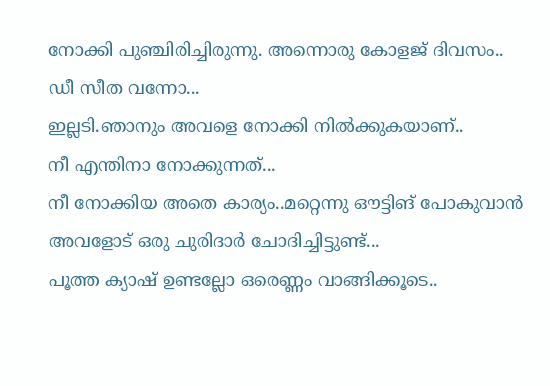നോക്കി പുഞ്ചിരിച്ചിരുന്നു. അന്നൊരു കോളജ് ദിവസം..
ഡീ സീത വന്നോ...
ഇല്ലടി.ഞാനും അവളെ നോക്കി നിൽക്കുകയാണ്..
നീ എന്തിനാ നോക്കുന്നത്...
നീ നോക്കിയ അതെ കാര്യം..മറ്റെന്നു ഔട്ടിങ് പോകുവാൻ അവളോട് ഒരു ചുരിദാർ ചോദിച്ചിട്ടുണ്ട്...
പൂത്ത ക്യാഷ് ഉണ്ടല്ലോ ഒരെണ്ണം വാങ്ങിക്കൂടെ..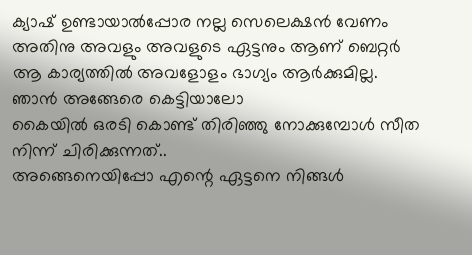ക്യാഷ് ഉണ്ടായാൽപ്പോര നല്ല സെലെക്ഷൻ വേണം അതിനു അവളും അവളുടെ ഏട്ടനും ആണ് ബെറ്റർ
ആ കാര്യത്തിൽ അവളോളം ഭാഗ്യം ആർക്കുമില്ല. ഞാൻ അങ്ങേരെ കെട്ടിയാലോ
കൈയിൽ ഒരടി കൊണ്ട് തിരിഞ്ഞു നോക്കുമ്പോൾ സീത നിന്ന് ചിരിക്കുന്നത്..
അങ്ങെനെയിപ്പോ എന്റെ ഏട്ടനെ നിങ്ങൾ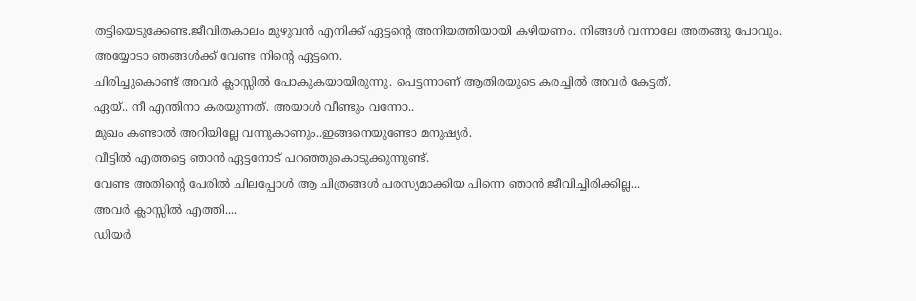തട്ടിയെടുക്കേണ്ട.ജീവിതകാലം മുഴുവൻ എനിക്ക് ഏട്ടന്റെ അനിയത്തിയായി കഴിയണം. നിങ്ങൾ വന്നാലേ അതങ്ങു പോവും.
അയ്യോടാ ഞങ്ങൾക്ക് വേണ്ട നിന്റെ ഏട്ടനെ.
ചിരിച്ചുകൊണ്ട് അവർ ക്ലാസ്സിൽ പോകുകയായിരുന്നു. പെട്ടന്നാണ് ആതിരയുടെ കരച്ചിൽ അവർ കേട്ടത്.
ഏയ്‌.. നീ എന്തിനാ കരയുന്നത്. അയാൾ വീണ്ടും വന്നോ..
മുഖം കണ്ടാൽ അറിയില്ലേ വന്നുകാണും..ഇങ്ങനെയുണ്ടോ മനുഷ്യർ.
വീട്ടിൽ എത്തട്ടെ ഞാൻ ഏട്ടനോട് പറഞ്ഞുകൊടുക്കുന്നുണ്ട്.
വേണ്ട അതിന്റെ പേരിൽ ചിലപ്പോൾ ആ ചിത്രങ്ങൾ പരസ്യമാക്കിയ പിന്നെ ഞാൻ ജീവിച്ചിരിക്കില്ല...
അവർ ക്ലാസ്സിൽ എത്തി....
ഡിയർ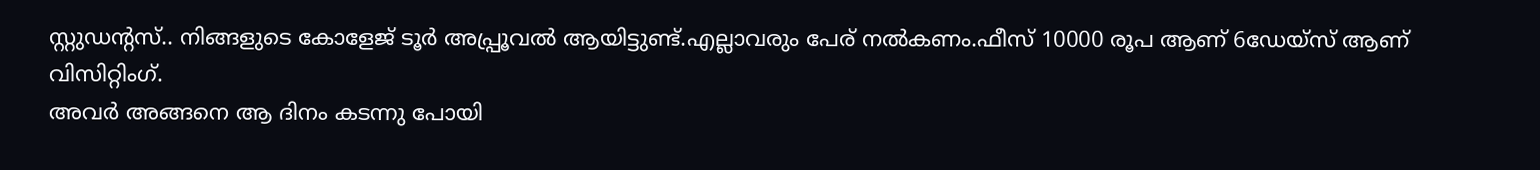സ്റ്റുഡന്റസ്.. നിങ്ങളുടെ കോളേജ് ടൂർ അപ്പ്രൂവൽ ആയിട്ടുണ്ട്.എല്ലാവരും പേര് നൽകണം.ഫീസ് 10000 രൂപ ആണ് 6ഡേയ്‌സ് ആണ് വിസിറ്റിംഗ്.
അവർ അങ്ങനെ ആ ദിനം കടന്നു പോയി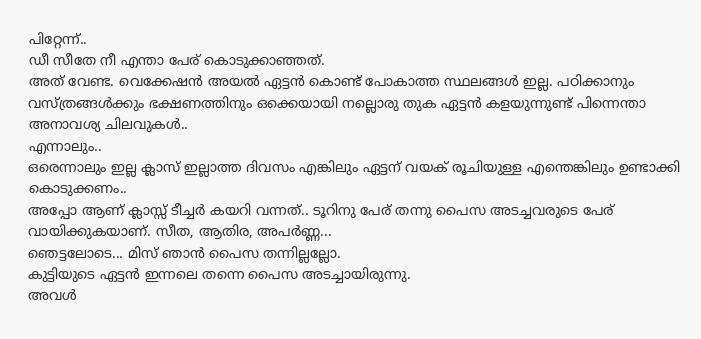പിറ്റേന്ന്..
ഡീ സീതേ നീ എന്താ പേര് കൊടുക്കാഞ്ഞത്.
അത് വേണ്ട. വെക്കേഷൻ അയൽ ഏട്ടൻ കൊണ്ട് പോകാത്ത സ്ഥലങ്ങൾ ഇല്ല. പഠിക്കാനും വസ്ത്രങ്ങൾക്കും ഭക്ഷണത്തിനും ഒക്കെയായി നല്ലൊരു തുക ഏട്ടൻ കളയുന്നുണ്ട് പിന്നെന്താ അനാവശ്യ ചിലവുകൾ..
എന്നാലും..
ഒരെന്നാലും ഇല്ല ക്ലാസ് ഇല്ലാത്ത ദിവസം എങ്കിലും ഏട്ടന് വയക് രൂചിയുള്ള എന്തെങ്കിലും ഉണ്ടാക്കി കൊടുക്കണം..
അപ്പോ ആണ് ക്ലാസ്സ്‌ ടീച്ചർ കയറി വന്നത്.. ടൂറിനു പേര് തന്നു പൈസ അടച്ചവരുടെ പേര് വായിക്കുകയാണ്. സീത, ആതിര, അപർണ്ണ...
ഞെട്ടലോടെ... മിസ് ഞാൻ പൈസ തന്നില്ലല്ലോ.
കുട്ടിയുടെ ഏട്ടൻ ഇന്നലെ തന്നെ പൈസ അടച്ചായിരുന്നു.
അവൾ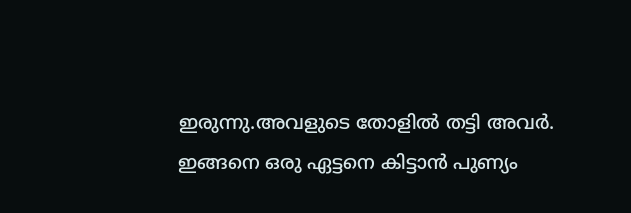ഇരുന്നു.അവളുടെ തോളിൽ തട്ടി അവർ.
ഇങ്ങനെ ഒരു ഏട്ടനെ കിട്ടാൻ പുണ്യം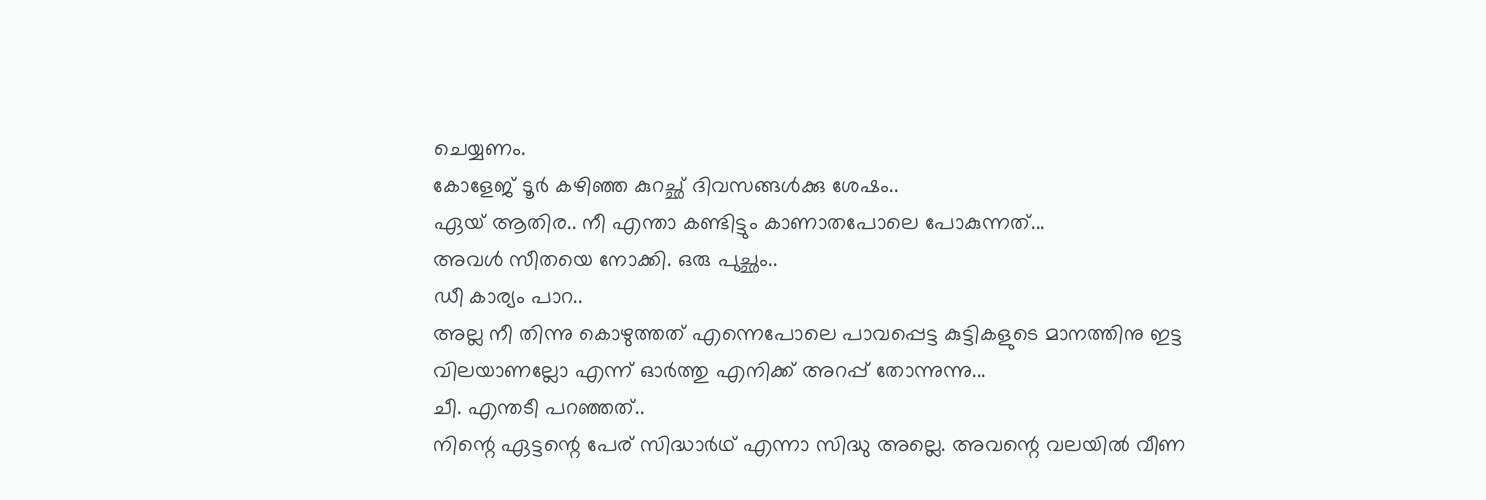ചെയ്യണം.
കോളേജ് ടൂർ കഴിഞ്ഞ കുറച്ഛ് ദിവസങ്ങൾക്കു ശേഷം..
ഏയ്‌ ആതിര.. നീ എന്താ കണ്ടിട്ടും കാണാതപോലെ പോകുന്നത്...
അവൾ സീതയെ നോക്കി. ഒരു പുച്ഛം..
ഡീ കാര്യം പാറ..
അല്ല നീ തിന്നു കൊഴുത്തത് എന്നെപോലെ പാവപ്പെട്ട കുട്ടികളുടെ മാനത്തിനു ഇട്ട വിലയാണല്ലോ എന്ന് ഓർത്തു എനിക്ക് അറപ്പ് തോന്നുന്നു...
ചീ. എന്തടീ പറഞ്ഞത്..
നിന്റെ ഏട്ടന്റെ പേര് സിദ്ധാർഥ് എന്നാ സിദ്ധു അല്ലെ. അവന്റെ വലയിൽ വീണ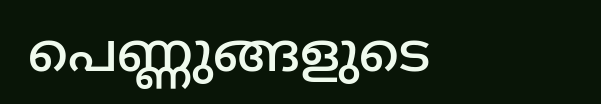പെണ്ണുങ്ങളുടെ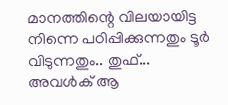മാനത്തിന്റെ വിലയായിട്ട നിന്നെ പഠിപ്പിക്കുന്നതും ടൂർ വിടുന്നതും.. തുഫ്...
അവൾക് ആ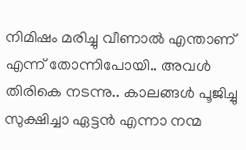നിമിഷം മരിച്ചു വീണാൽ എന്താണ് എന്ന് തോന്നിപോയി.. അവൾ തിരികെ നടന്നു.. കാലങ്ങൾ പൂജിച്ചു സുക്ഷിച്ചാ ഏട്ടൻ എന്നാ നന്മ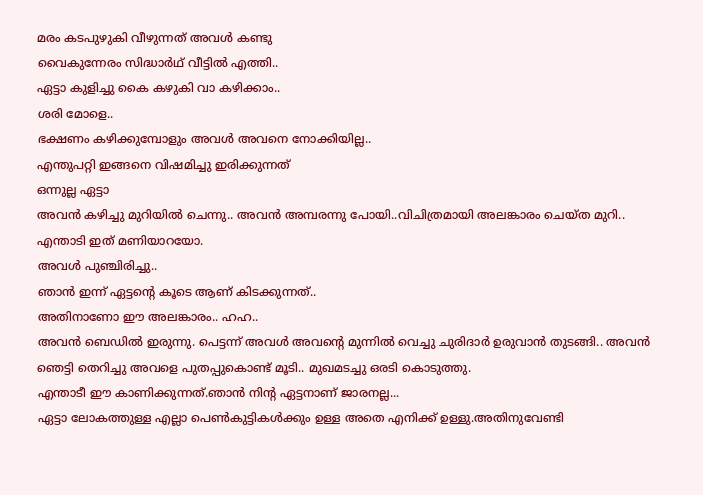മരം കടപുഴുകി വീഴുന്നത് അവൾ കണ്ടു
വൈകുന്നേരം സിദ്ധാർഥ് വീട്ടിൽ എത്തി..
ഏട്ടാ കുളിച്ചു കൈ കഴുകി വാ കഴിക്കാം..
ശരി മോളെ..
ഭക്ഷണം കഴിക്കുമ്പോളും അവൾ അവനെ നോക്കിയില്ല..
എന്തുപറ്റി ഇങ്ങനെ വിഷമിച്ചു ഇരിക്കുന്നത്
ഒന്നുല്ല ഏട്ടാ
അവൻ കഴിച്ചു മുറിയിൽ ചെന്നു.. അവൻ അമ്പരന്നു പോയി..വിചിത്രമായി അലങ്കാരം ചെയ്ത മുറി..
എന്താടി ഇത് മണിയാറയോ.
അവൾ പുഞ്ചിരിച്ചു..
ഞാൻ ഇന്ന് ഏട്ടന്റെ കൂടെ ആണ് കിടക്കുന്നത്..
അതിനാണോ ഈ അലങ്കാരം.. ഹഹ..
അവൻ ബെഡിൽ ഇരുന്നു. പെട്ടന്ന് അവൾ അവന്റെ മുന്നിൽ വെച്ചു ചുരിദാർ ഉരുവാൻ തുടങ്ങി.. അവൻ ഞെട്ടി തെറിച്ചു അവളെ പുതപ്പുകൊണ്ട് മൂടി.. മുഖമടച്ചു ഒരടി കൊടുത്തു.
എന്താടീ ഈ കാണിക്കുന്നത്.ഞാൻ നിന്റ ഏട്ടനാണ് ജാരനല്ല...
ഏട്ടാ ലോകത്തുള്ള എല്ലാ പെൺകുട്ടികൾക്കും ഉള്ള അതെ എനിക്ക് ഉള്ളു.അതിനുവേണ്ടി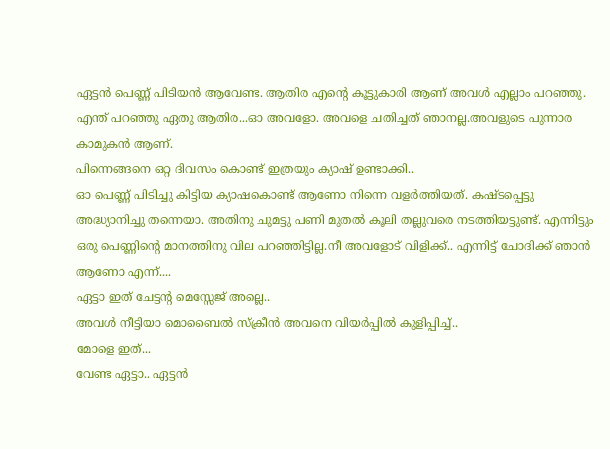ഏട്ടൻ പെണ്ണ് പിടിയൻ ആവേണ്ട. ആതിര എന്റെ കൂട്ടുകാരി ആണ് അവൾ എല്ലാം പറഞ്ഞു.
എന്ത് പറഞ്ഞു ഏതു ആതിര...ഓ അവളോ. അവളെ ചതിച്ചത് ഞാനല്ല.അവളുടെ പുന്നാര കാമുകൻ ആണ്.
പിന്നെങ്ങനെ ഒറ്റ ദിവസം കൊണ്ട് ഇത്രയും ക്യാഷ് ഉണ്ടാക്കി..
ഓ പെണ്ണ് പിടിച്ചു കിട്ടിയ ക്യാഷകൊണ്ട് ആണോ നിന്നെ വളർത്തിയത്. കഷ്ടപ്പെട്ടു അദ്ധ്യാനിച്ചു തന്നെയാ. അതിനു ചുമട്ടു പണി മുതൽ കൂലി തല്ലുവരെ നടത്തിയട്ടുണ്ട്. എന്നിട്ടും ഒരു പെണ്ണിന്റെ മാനത്തിനു വില പറഞ്ഞിട്ടില്ല.നീ അവളോട് വിളിക്ക്.. എന്നിട്ട് ചോദിക്ക് ഞാൻ ആണോ എന്ന്....
ഏട്ടാ ഇത് ചേട്ടന്റ മെസ്സേജ് അല്ലെ..
അവൾ നീട്ടിയാ മൊബൈൽ സ്ക്രീൻ അവനെ വിയർപ്പിൽ കുളിപ്പിച്ച്..
മോളെ ഇത്...
വേണ്ട ഏട്ടാ.. ഏട്ടൻ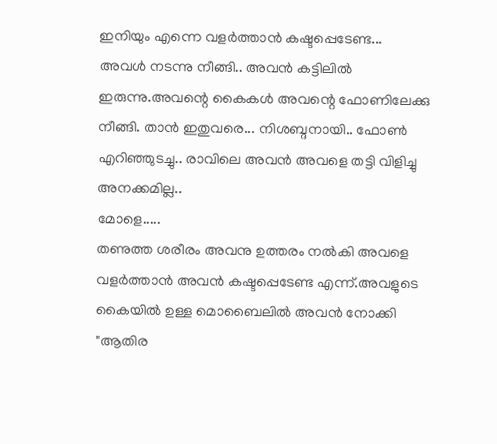ഇനിയും എന്നെ വളർത്താൻ കഷ്ടപ്പെടേണ്ട...
അവൾ നടന്നു നീങ്ങി.. അവൻ കട്ടിലിൽ ഇരുന്നു.അവന്റെ കൈകൾ അവന്റെ ഫോണിലേക്കു നീങ്ങി. താൻ ഇതുവരെ... നിശബ്ദനായി.. ഫോൺ എറിഞ്ഞുടച്ചു.. രാവിലെ അവൻ അവളെ തട്ടി വിളിച്ചു അനക്കമില്ല..
മോളെ.....
തണുത്ത ശരീരം അവനു ഉത്തരം നൽകി അവളെ വളർത്താൻ അവൻ കഷ്ടപ്പെടേണ്ട എന്ന്.അവളുടെ കൈയിൽ ഉള്ള മൊബൈലിൽ അവൻ നോക്കി
"ആതിര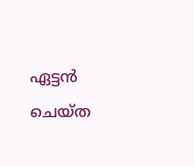ഏട്ടൻ ചെയ്ത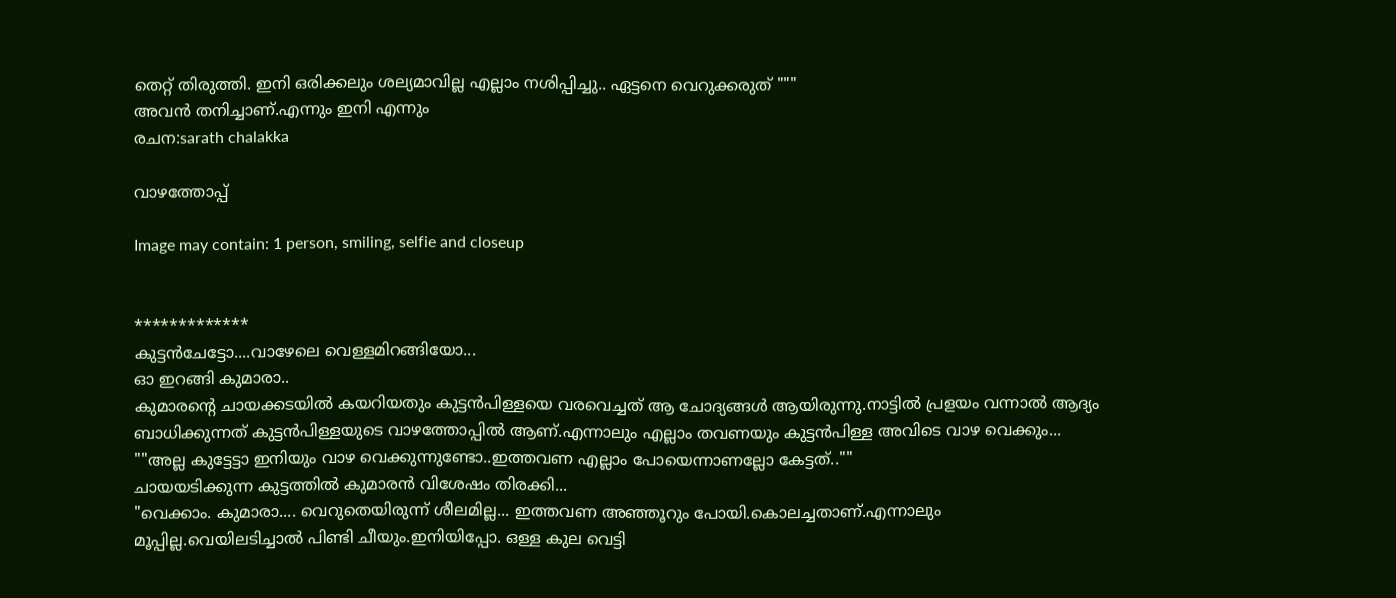തെറ്റ് തിരുത്തി. ഇനി ഒരിക്കലും ശല്യമാവില്ല എല്ലാം നശിപ്പിച്ചു.. ഏട്ടനെ വെറുക്കരുത് """
അവൻ തനിച്ചാണ്.എന്നും ഇനി എന്നും
രചന:sarath chalakka

വാഴത്തോപ്പ്

Image may contain: 1 person, smiling, selfie and closeup


*************
കുട്ടൻചേട്ടോ....വാഴേലെ വെള്ളമിറങ്ങിയോ...
ഓ ഇറങ്ങി കുമാരാ..
കുമാരന്റെ ചായക്കടയിൽ കയറിയതും കുട്ടൻപിള്ളയെ വരവെച്ചത്‌ ആ ചോദ്യങ്ങൾ ആയിരുന്നു.നാട്ടിൽ പ്രളയം വന്നാൽ ആദ്യം ബാധിക്കുന്നത് കുട്ടൻപിള്ളയുടെ വാഴത്തോപ്പിൽ ആണ്.എന്നാലും എല്ലാം തവണയും കുട്ടൻപിള്ള അവിടെ വാഴ വെക്കും...
""അല്ല കുട്ടേട്ടാ ഇനിയും വാഴ വെക്കുന്നുണ്ടോ..ഇത്തവണ എല്ലാം പോയെന്നാണല്ലോ കേട്ടത്..""
ചായയടിക്കുന്ന കുട്ടത്തിൽ കുമാരൻ വിശേഷം തിരക്കി...
"വെക്കാം. കുമാരാ.... വെറുതെയിരുന്ന് ശീലമില്ല... ഇത്തവണ അഞ്ഞൂറും പോയി.കൊലച്ചതാണ്.എന്നാലും മൂപ്പില്ല.വെയിലടിച്ചാൽ പിണ്ടി ചീയും.ഇനിയിപ്പോ. ഒള്ള കുല വെട്ടി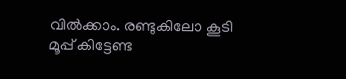വിൽക്കാം. രണ്ടുകിലോ കൂടി മൂപ്പ് കിട്ടേണ്ട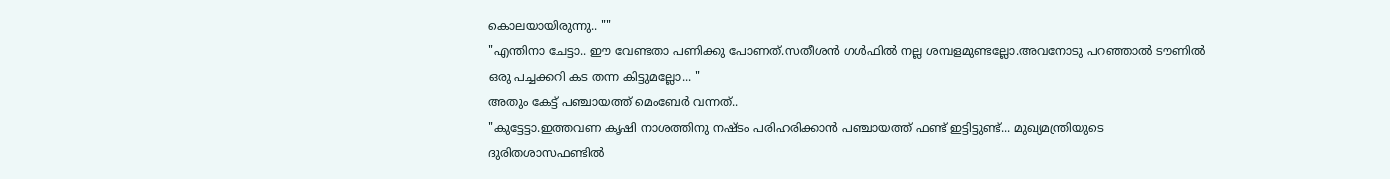കൊലയായിരുന്നു.. ""
"എന്തിനാ ചേട്ടാ.. ഈ വേണ്ടതാ പണിക്കു പോണത്.സതീശൻ ഗൾഫിൽ നല്ല ശമ്പളമുണ്ടല്ലോ.അവനോടു പറഞ്ഞാൽ ടൗണിൽ ഒരു പച്ചക്കറി കട തന്ന കിട്ടുമല്ലോ... "
അതും കേട്ട് പഞ്ചായത്ത് മെംബേർ വന്നത്..
"കുട്ടേട്ടാ.ഇത്തവണ കൃഷി നാശത്തിനു നഷ്ടം പരിഹരിക്കാൻ പഞ്ചായത്ത് ഫണ്ട് ഇട്ടിട്ടുണ്ട്... മുഖ്യമന്ത്രിയുടെ ദുരിതശാസഫണ്ടിൽ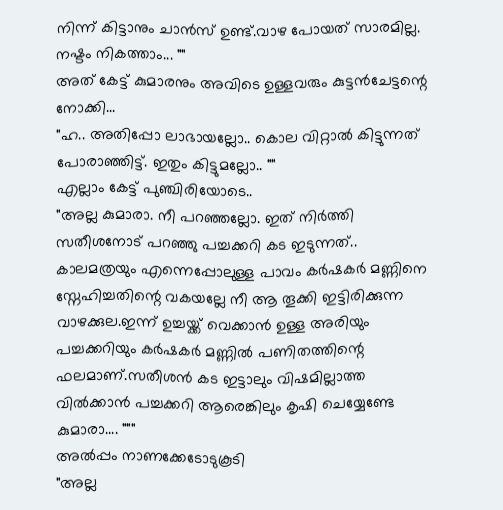നിന്ന് കിട്ടാനും ചാൻസ് ഉണ്ട്.വാഴ പോയത് സാരമില്ല. നഷ്ടം നികത്താം... ""
അത് കേട്ട് കുമാരനും അവിടെ ഉള്ളവരും കുട്ടൻചേട്ടന്റെ നോക്കി...
"ഹ.. അതിപ്പോ ലാഭായല്ലോ.. കൊല വിറ്റാൽ കിട്ടുന്നത് പോരാഞ്ഞിട്ട്. ഇതും കിട്ടുമല്ലോ.. ""
എല്ലാം കേട്ട് പുഞ്ചിരിയോടെ..
"അല്ല കുമാരാ. നീ പറഞ്ഞല്ലോ. ഇത് നിർത്തി സതീശനോട് പറഞ്ഞു പച്ചക്കറി കട ഇടുന്നത്..
കാലമത്രയും എന്നെപ്പോലുള്ള പാവം കർഷകർ മണ്ണിനെ സ്നേഹിച്ചതിന്റെ വകയല്ലേ നീ ആ തൂക്കി ഇട്ടിരിക്കുന്ന വാഴക്കുല.ഇന്ന് ഉച്ചയ്ക്ക് വെക്കാൻ ഉള്ള അരിയും പച്ചക്കറിയും കർഷകർ മണ്ണിൽ പണിതത്തിന്റെ ഫലമാണ്.സതീശൻ കട ഇട്ടാലും വിഷമില്ലാത്ത വിൽക്കാൻ പച്ചക്കറി ആരെങ്കിലും കൃഷി ചെയ്യേണ്ടേ കുമാരാ.... """
അൽപ്പം നാണക്കേടോടുകൂടി
"അല്ല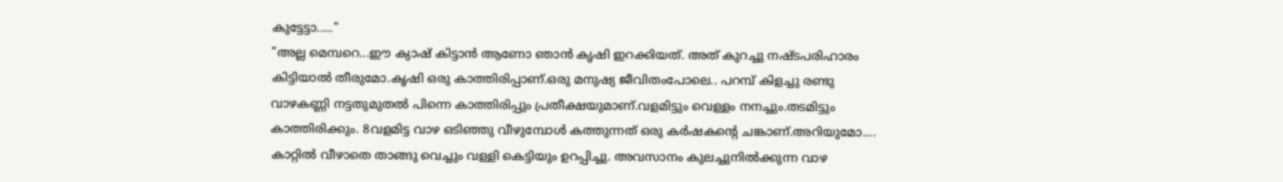കുട്ടേട്ടാ....."
"അല്ല മെമ്പറെ...ഈ ക്യാഷ് കിട്ടാൻ ആണോ ഞാൻ കൃഷി ഇറക്കിയത്. അത് കുറച്ചു നഷ്ടപരിഹാരം കിട്ടിയാൽ തീരുമോ.കൃഷി ഒരു കാത്തിരിപ്പാണ്.ഒരു മനുഷ്യ ജീവിതംപോലെ.. പറമ്പ് കിളച്ചു രണ്ടു വാഴകണ്ണി നട്ടതുമുതൽ പിന്നെ കാത്തിരിപ്പും പ്രതീക്ഷയുമാണ്.വളമിട്ടും വെള്ളം നനച്ചും.തടമിട്ടും കാത്തിരിക്കും. 8വളമിട്ട വാഴ ഒടിഞ്ഞു വീഴുമ്പോൾ കത്തുന്നത് ഒരു കർഷകന്റെ ചങ്കാണ്.അറിയുമോ.... കാറ്റിൽ വീഴാതെ താങ്ങു വെച്ചും വള്ളി കെട്ടിയും ഉറപ്പിച്ചു. അവസാനം കുലച്ചുനിൽക്കുന്ന വാഴ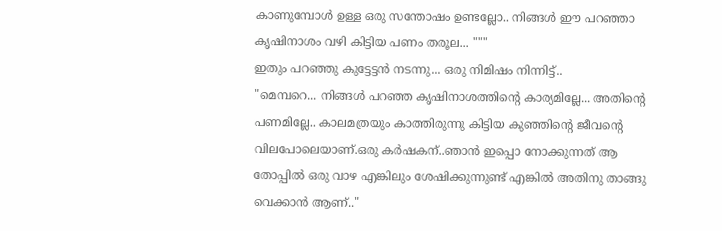കാണുമ്പോൾ ഉള്ള ഒരു സന്തോഷം ഉണ്ടല്ലോ.. നിങ്ങൾ ഈ പറഞ്ഞാ കൃഷിനാശം വഴി കിട്ടിയ പണം തരൂല... """
ഇതും പറഞ്ഞു കുട്ടേട്ടൻ നടന്നു... ഒരു നിമിഷം നിന്നിട്ട്..
"മെമ്പറെ... നിങ്ങൾ പറഞ്ഞ കൃഷിനാശത്തിന്റെ കാര്യമില്ലേ... അതിന്റെ പണമില്ലേ.. കാലമത്രയും കാത്തിരുന്നു കിട്ടിയ കുഞ്ഞിന്റെ ജീവന്റെ വിലപോലെയാണ്.ഒരു കർഷകന്..ഞാൻ ഇപ്പൊ നോക്കുന്നത് ആ തോപ്പിൽ ഒരു വാഴ എങ്കിലും ശേഷിക്കുന്നുണ്ട് എങ്കിൽ അതിനു താങ്ങു വെക്കാൻ ആണ്.."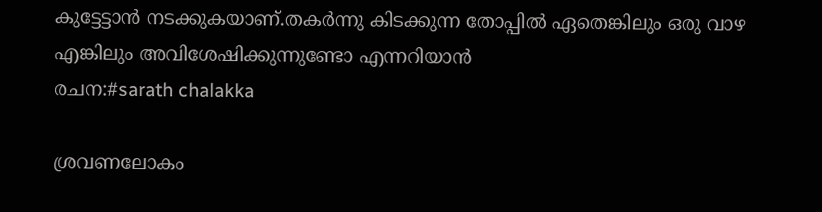കുട്ടേട്ടാൻ നടക്കുകയാണ്.തകർന്നു കിടക്കുന്ന തോപ്പിൽ ഏതെങ്കിലും ഒരു വാഴ എങ്കിലും അവിശേഷിക്കുന്നുണ്ടോ എന്നറിയാൻ
രചന:#sarath chalakka

ശ്രവണലോകം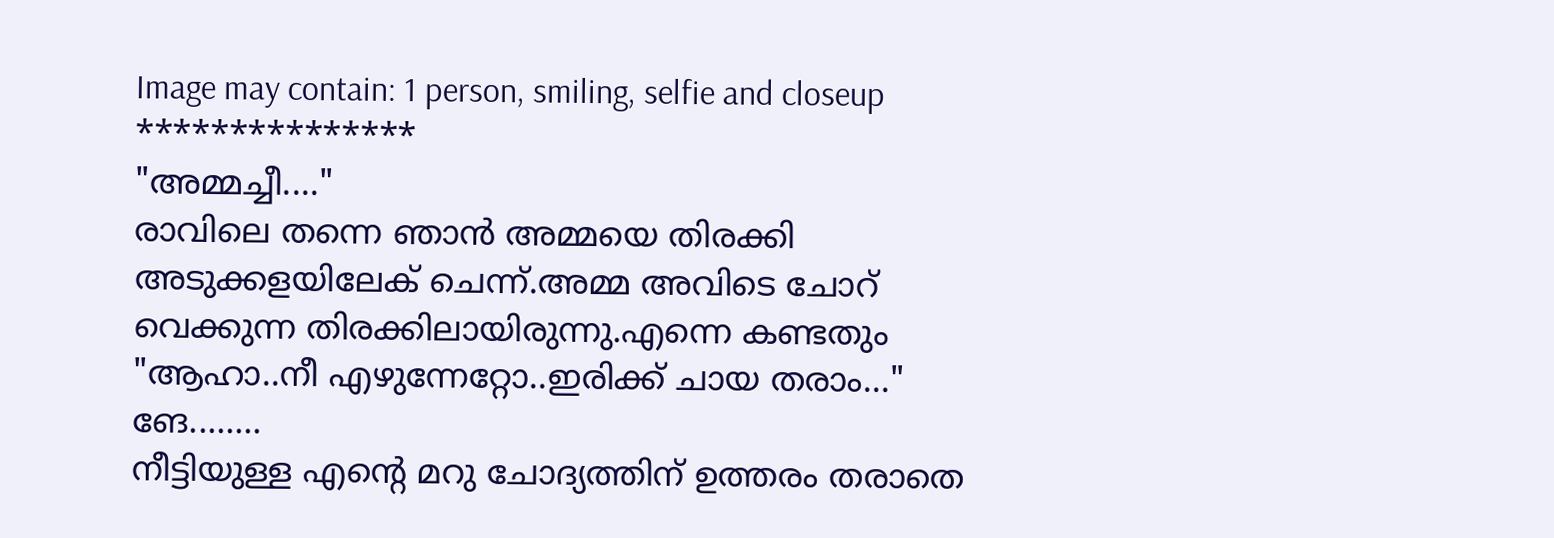Image may contain: 1 person, smiling, selfie and closeup
***************
"അമ്മച്ചീ...."
രാവിലെ തന്നെ ഞാൻ അമ്മയെ തിരക്കി അടുക്കളയിലേക് ചെന്ന്.അമ്മ അവിടെ ചോറ് വെക്കുന്ന തിരക്കിലായിരുന്നു.എന്നെ കണ്ടതും
"ആഹാ..നീ എഴുന്നേറ്റോ..ഇരിക്ക് ചായ തരാം..."
ങേ........
നീട്ടിയുള്ള എന്റെ മറു ചോദ്യത്തിന് ഉത്തരം തരാതെ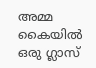അമ്മ കൈയിൽ ഒരു ഗ്ലാസ്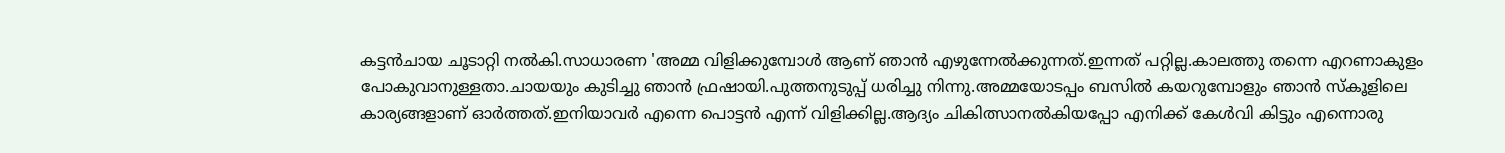കട്ടൻചായ ചൂടാറ്റി നൽകി.സാധാരണ 'അമ്മ വിളിക്കുമ്പോൾ ആണ് ഞാൻ എഴുന്നേൽക്കുന്നത്.ഇന്നത് പറ്റില്ല.കാലത്തു തന്നെ എറണാകുളം പോകുവാനുള്ളതാ.ചായയും കുടിച്ചു ഞാൻ ഫ്രഷായി.പുത്തനുടുപ്പ് ധരിച്ചു നിന്നു.അമ്മയോടപ്പം ബസിൽ കയറുമ്പോളും ഞാൻ സ്കൂളിലെ കാര്യങ്ങളാണ് ഓർത്തത്.ഇനിയാവർ എന്നെ പൊട്ടൻ എന്ന് വിളിക്കില്ല.ആദ്യം ചികിത്സാനൽകിയപ്പോ എനിക്ക് കേൾവി കിട്ടും എന്നൊരു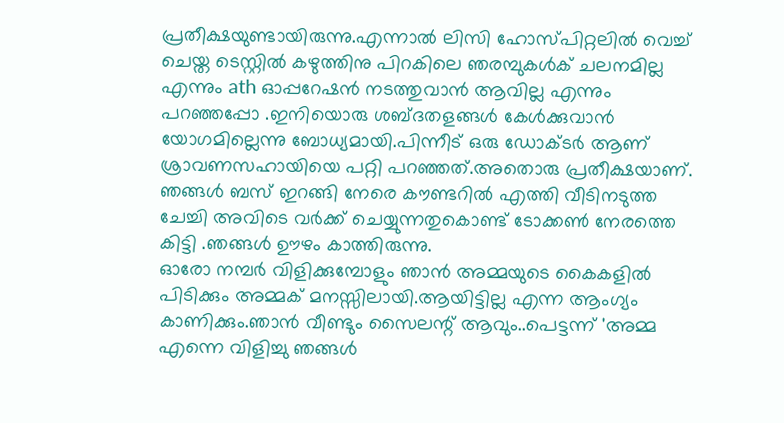പ്രതീക്ഷയുണ്ടായിരുന്നു.എന്നാൽ ലിസി ഹോസ്പിറ്റലിൽ വെച്ച് ചെയ്ത ടെസ്റ്റിൽ കഴുത്തിനു പിറകിലെ ഞരമ്പുകൾക് ചലനമില്ല എന്നും ath ഓപ്പറേഷൻ നടത്തുവാൻ ആവില്ല എന്നും പറഞ്ഞപ്പോ .ഇനിയൊരു ശബ്ദതളങ്ങൾ കേൾക്കുവാൻ യോഗമില്ലെന്നു ബോധ്യമായി.പിന്നീട് ഒരു ഡോക്ടർ ആണ് ശ്രാവണസഹായിയെ പറ്റി പറഞ്ഞത്.അതൊരു പ്രതീക്ഷയാണ്.
ഞങ്ങൾ ബസ് ഇറങ്ങി നേരെ കൗണ്ടറിൽ എത്തി വീടിനടുത്ത ചേച്ചി അവിടെ വർക്ക് ചെയ്യുന്നതുകൊണ്ട് ടോക്കൺ നേരത്തെ കിട്ടി .ഞങ്ങൾ ഊഴം കാത്തിരുന്നു.
ഓരോ നമ്പർ വിളിക്കുമ്പോളും ഞാൻ അമ്മയുടെ കൈകളിൽ പിടിക്കും അമ്മക് മനസ്സിലായി.ആയിട്ടില്ല എന്ന ആംഗ്യം കാണിക്കും.ഞാൻ വീണ്ടും സൈലന്റ് ആവും..പെട്ടന്ന് 'അമ്മ എന്നെ വിളിച്ചു ഞങ്ങൾ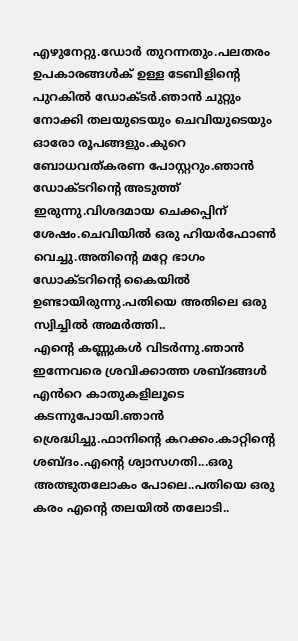എഴുനേറ്റു.ഡോർ തുറന്നതും.പലതരം ഉപകാരങ്ങൾക് ഉള്ള ടേബിളിന്റെ പുറകിൽ ഡോക്ടർ.ഞാൻ ചുറ്റും നോക്കി തലയുടെയും ചെവിയുടെയും ഓരോ രൂപങ്ങളും.കുറെ ബോധവത്കരണ പോസ്റ്ററും.ഞാൻ ഡോക്ടറിന്റെ അടുത്ത് ഇരുന്നു.വിശദമായ ചെക്കപ്പിന് ശേഷം.ചെവിയിൽ ഒരു ഹിയർഫോൺ വെച്ചു.അതിന്റെ മറ്റേ ഭാഗം ഡോക്ടറിന്റെ കൈയിൽ ഉണ്ടായിരുന്നു.പതിയെ അതിലെ ഒരു സ്വിച്ചിൽ അമർത്തി..
എന്റെ കണ്ണുകൾ വിടർന്നു.ഞാൻ ഇന്നേവരെ ശ്രവിക്കാത്ത ശബ്ദങ്ങൾ എൻറെ കാതുകളിലൂടെ കടന്നുപോയി.ഞാൻ ശ്രെദ്ധിച്ചു.ഫാനിന്റെ കറക്കം.കാറ്റിന്റെ ശബ്ദം.എന്റെ ശ്വാസഗതി...ഒരു അത്ഭുതലോകം പോലെ..പതിയെ ഒരു കരം എന്റെ തലയിൽ തലോടി..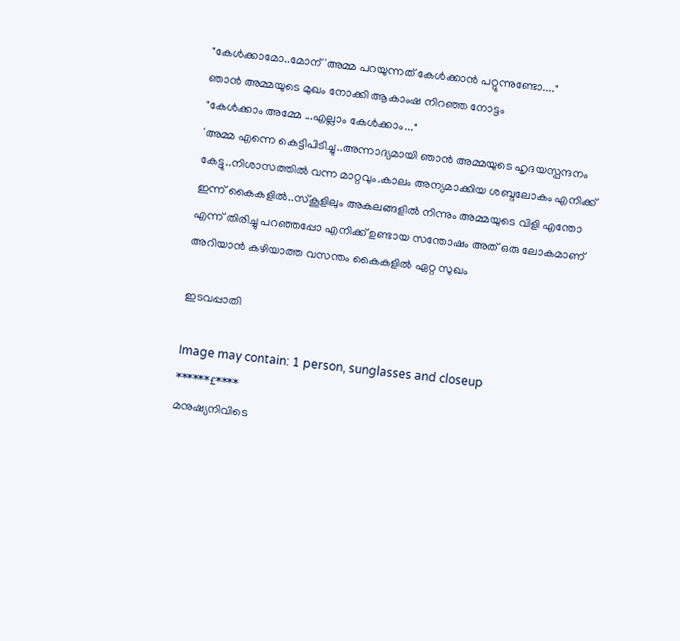"കേൾക്കാമോ..മോന് 'അമ്മ പറയുന്നത് കേൾക്കാൻ പറ്റുന്നുണ്ടോ...."
ഞാൻ അമ്മയുടെ മുഖം നോക്കി ആകാംഷ നിറഞ്ഞ നോട്ടം
"കേൾക്കാം അമ്മേ ...എല്ലാം കേൾക്കാം..."
'അമ്മ എന്നെ കെട്ടിപിടിച്ചു..അന്നാദ്യമായി ഞാൻ അമ്മയുടെ ഹൃദയസ്പന്ദനം കേട്ടു..നിശാസത്തിൽ വന്ന മാറ്റവും.കാലം അന്യമാക്കിയ ശബ്ദലോകം എനിക്ക് ഇന്ന് കൈകളിൽ..സ്കൂളിലും അകലങ്ങളിൽ നിന്നും അമ്മയുടെ വിളി എന്തോ എന്ന് തിരിച്ചു പറഞ്ഞപ്പോ എനിക്ക് ഉണ്ടായ സന്തോഷം അത് ഒരു ലോകമാണ് അറിയാൻ കഴിയാത്ത വസന്തം കൈകളിൽ ഏറ്റ സുഖം

ഇടവപ്പാതി

Image may contain: 1 person, sunglasses and closeup
******£****
മനുഷ്യനിവിടെ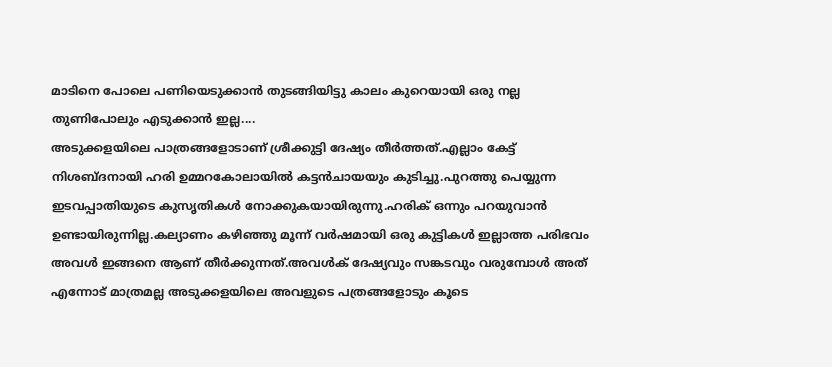മാടിനെ പോലെ പണിയെടുക്കാൻ തുടങ്ങിയിട്ടു കാലം കുറെയായി ഒരു നല്ല തുണിപോലും എടുക്കാൻ ഇല്ല....
അടുക്കളയിലെ പാത്രങ്ങളോടാണ് ശ്രീക്കുട്ടി ദേഷ്യം തീർത്തത്.എല്ലാം കേട്ട് നിശബ്ദനായി ഹരി ഉമ്മറകോലായിൽ കട്ടൻചായയും കുടിച്ചു.പുറത്തു പെയ്യുന്ന ഇടവപ്പാതിയുടെ കുസൃതികൾ നോക്കുകയായിരുന്നു.ഹരിക് ഒന്നും പറയുവാൻ ഉണ്ടായിരുന്നില്ല.കല്യാണം കഴിഞ്ഞു മൂന്ന് വർഷമായി ഒരു കുട്ടികൾ ഇല്ലാത്ത പരിഭവം അവൾ ഇങ്ങനെ ആണ് തീർക്കുന്നത്.അവൾക് ദേഷ്യവും സങ്കടവും വരുമ്പോൾ അത് എന്നോട് മാത്രമല്ല അടുക്കളയിലെ അവളുടെ പത്രങ്ങളോടും കൂടെ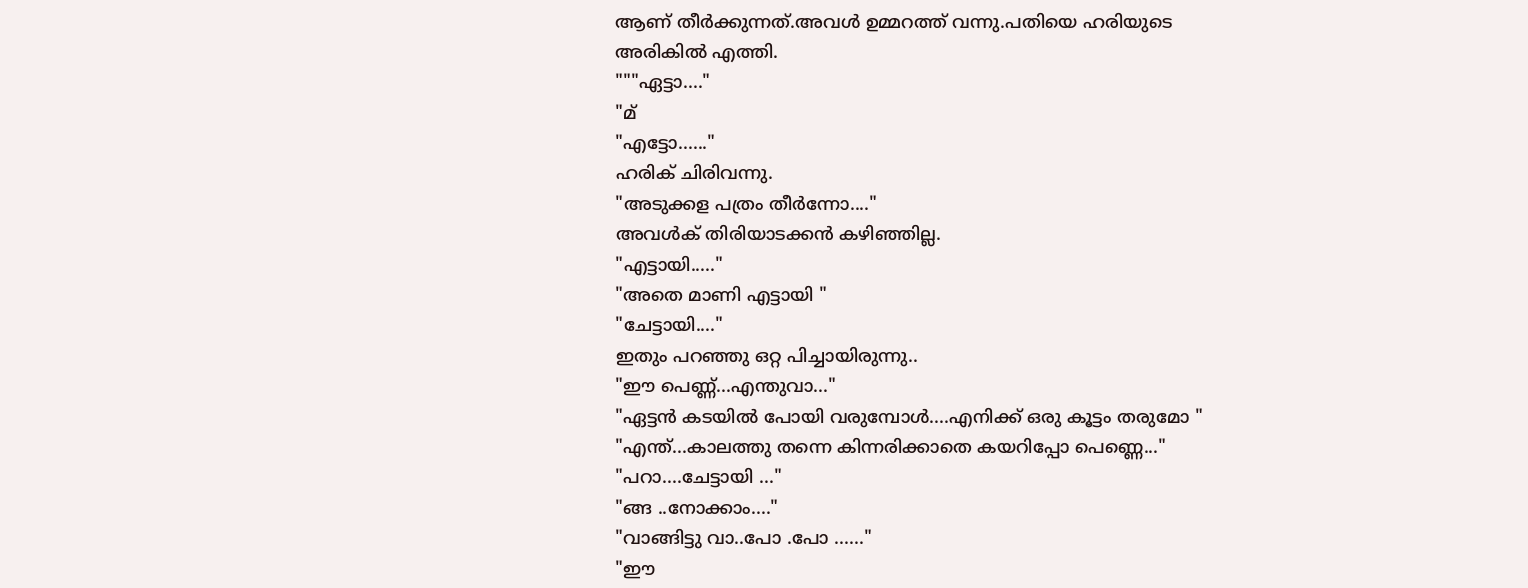ആണ് തീർക്കുന്നത്.അവൾ ഉമ്മറത്ത് വന്നു.പതിയെ ഹരിയുടെ അരികിൽ എത്തി.
"""ഏട്ടാ...."
"മ്
"എട്ടോ......"
ഹരിക് ചിരിവന്നു.
"അടുക്കള പത്രം തീർന്നോ...."
അവൾക് തിരിയാടക്കൻ കഴിഞ്ഞില്ല.
"എട്ടായി....."
"അതെ മാണി എട്ടായി "
"ചേട്ടായി...."
ഇതും പറഞ്ഞു ഒറ്റ പിച്ചായിരുന്നു..
"ഈ പെണ്ണ്...എന്തുവാ..."
"ഏട്ടൻ കടയിൽ പോയി വരുമ്പോൾ....എനിക്ക് ഒരു കൂട്ടം തരുമോ "
"എന്ത്...കാലത്തു തന്നെ കിന്നരിക്കാതെ കയറിപ്പോ പെണ്ണെ..."
"പറാ....ചേട്ടായി ..."
"ങ്ങ ..നോക്കാം...."
"വാങ്ങിട്ടു വാ..പോ .പോ ......"
"ഈ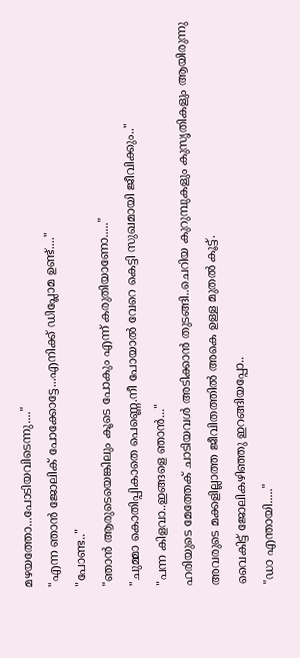മഴയത്തോ...പോടിയവിടെന്നു...."
"എന്ന ഞാൻ ജോലിക് പോക്കോട്ടേ...എനിക്ക് ഡിപ്ലോമ ഉണ്ട്...."
"പോണ്ട.."
"ഞാൻ ആരുടെയെങ്കിലും കൂടെ പോകും എന്ന് കരുതിയാണോ....."
"ചുമ്മാ കൊതിപ്പികാതെ പെണ്ണെ.നീ പോയാൽ വേറെ കെട്ടി സുഖമായി ജീവിക്കും.."
"പന്ന കിളവാ..ഇങ്ങളെ ഞാൻ..."
ഹരിയുടെ മേത്തേക് ചാടിയവൾ അടിക്കാൻ തുടങ്ങി..ചെറിയ കുറുമ്പുകളും കുസൃതികളും ആയിരുന്നു അവരുടെ മക്കളില്ലാത്ത ജീവിതത്തിൽ അകെ ഉള്ള മുതൽ കൂട്ട്.
വൈകിട്ട് ജോലികഴിഞ്ഞു ഇറങ്ങിയപ്പോ..
"ഡാ എന്തായി....."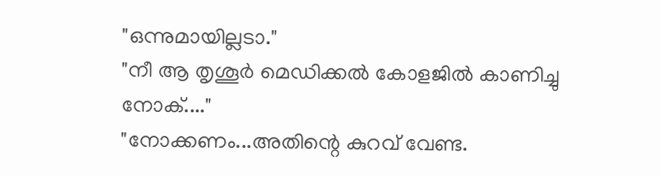"ഒന്നുമായില്ലടാ."
"നീ ആ തൃശൂർ മെഡിക്കൽ കോളജിൽ കാണിച്ചു നോക്...."
"നോക്കണം...അതിന്റെ കുറവ് വേണ്ട.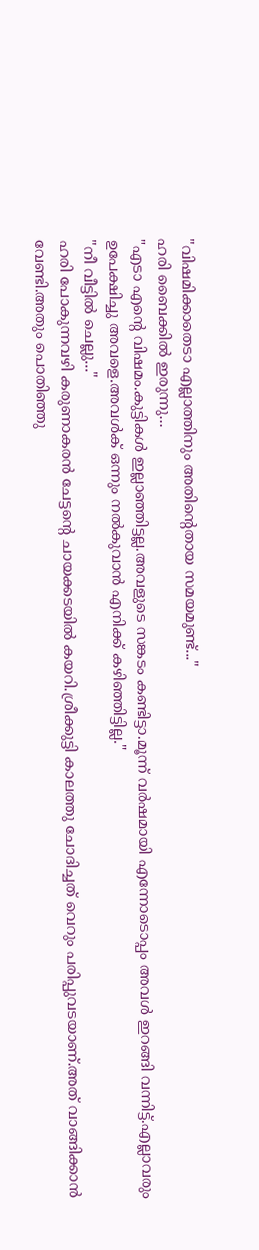"വിഷമിക്കാതെടാ എല്ലാത്തിനും അതിന്റെതായ സമയമുണ്ട്..."
ഹരി ബൈക്കിൽ ഇരുന്നു...
"എടാ എന്റെ വിഷമം.കുട്ടികൾ ഇല്ലാഞ്ഞിട്ടല്ല.അവളുടെ സങ്കടം കണ്ടിട്ടാ.മൂന്ന് വർഷമായി എന്നോടൊപ്പം അവൾ ഇറങ്ങി വന്നിട്ട്.എല്ലാവരും ഉപേക്ഷിച്ചു അവളെ.അവൾക് ഒന്നും നൽകുവാൻ എനിക്ക് കഴിഞ്ഞിട്ടില്ല."
"നീ വീട്ടിൽ ചെല്ലു..."
ഹരി പോകുന്നവഴി കരുണാകരൻ ചേട്ടന്റെ ചായക്കടയിൽ കയറി.ശ്രീക്കുട്ടി കാലത്തു ചോദിച്ചത് വെറും പരിപ്പുവടയാണ്.അത് വാങ്ങിക്കാൻ വേണ്ടി.അതും പൊതിഞ്ഞു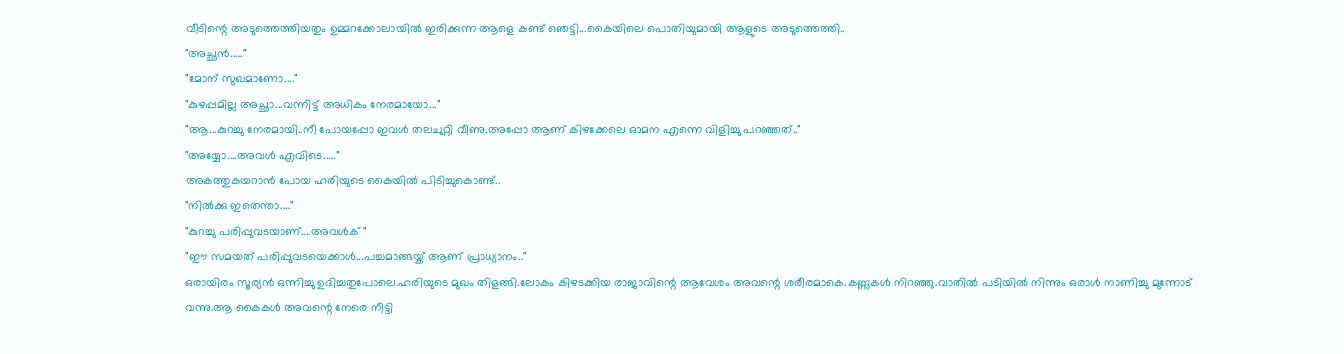വീടിന്റെ അടുത്തെത്തിയതും ഉമ്മറക്കോലായിൽ ഇരിക്കുന്ന ആളെ കണ്ട് ഞെട്ടി...കൈയിലെ പൊതിയുമായി ആളുടെ അടുത്തെത്തി..
"അച്ഛൻ....."
"മോന് സുഖമാണോ...."
"കുഴപ്പമില്ല അച്ഛാ...വന്നിട്ട് അധികം നേരമായോ..."
"ആ...കുറച്ചു നേരമായി..നീ പോയപ്പോ ഇവൾ തലചുറ്റി വീണു.അപ്പോ ആണ് കിഴക്കേലെ ഓമന എന്നെ വിളിച്ചു പറഞ്ഞത്.."
"അയ്യോ....അവൾ എവിടെ....."
അകത്തുകയറാൻ പോയ ഹരിയുടെ കൈയിൽ പിടിച്ചുകൊണ്ട്..
"നിൽക്കു ഇതെന്താ...."
"കുറച്ചു പരിപ്പുവടയാണ്....അവൾക് "
"ഈ സമയത് പരിപ്പുവടയെക്കാൾ...പച്ചമാങ്ങയ്ക് ആണ് പ്രാധ്യാനം.."
ഒരായിരം സൂര്യൻ ഒന്നിച്ചു ഉദിച്ചതുപോലെ.ഹരിയുടെ മുഖം തിളങ്ങി.ലോകം കിഴടക്കിയ രാജാവിന്റെ ആവേശം അവന്റെ ശരീരമാകെ.കണ്ണുകൾ നിറഞ്ഞു.വാതിൽ പടിയിൽ നിന്നും ഒരാൾ നാണിച്ചു മുന്നോട് വന്നു.ആ കൈകൾ അവന്റെ നേരെ നീട്ടി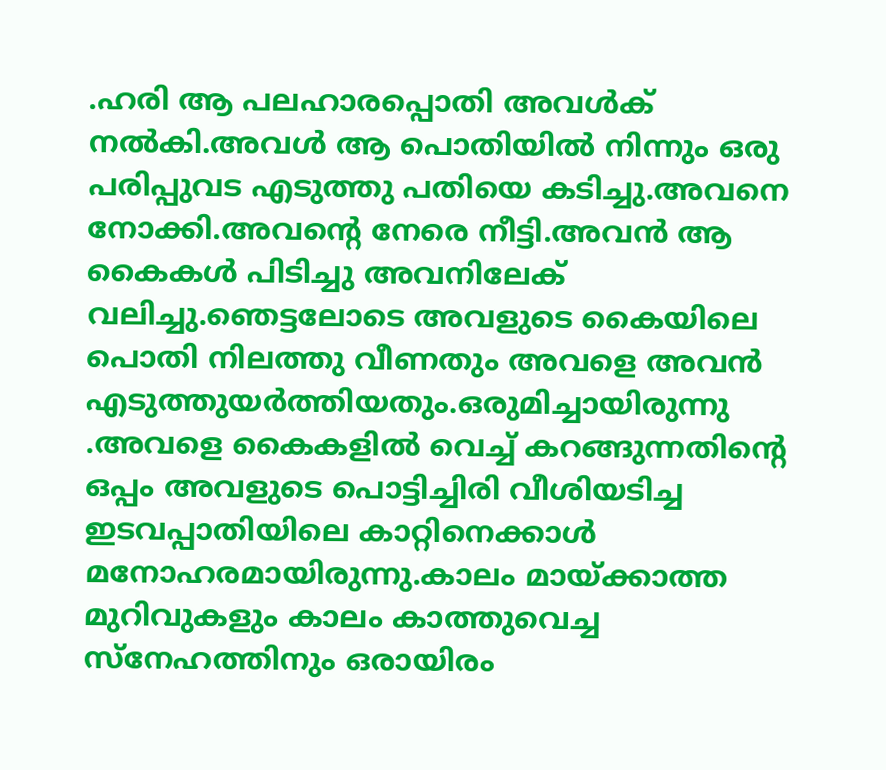.ഹരി ആ പലഹാരപ്പൊതി അവൾക് നൽകി.അവൾ ആ പൊതിയിൽ നിന്നും ഒരു പരിപ്പുവട എടുത്തു പതിയെ കടിച്ചു.അവനെ നോക്കി.അവന്റെ നേരെ നീട്ടി.അവൻ ആ കൈകൾ പിടിച്ചു അവനിലേക് വലിച്ചു.ഞെട്ടലോടെ അവളുടെ കൈയിലെ പൊതി നിലത്തു വീണതും അവളെ അവൻ എടുത്തുയർത്തിയതും.ഒരുമിച്ചായിരുന്നു .അവളെ കൈകളിൽ വെച്ച് കറങ്ങുന്നതിന്റെ ഒപ്പം അവളുടെ പൊട്ടിച്ചിരി വീശിയടിച്ച ഇടവപ്പാതിയിലെ കാറ്റിനെക്കാൾ മനോഹരമായിരുന്നു.കാലം മായ്ക്കാത്ത മുറിവുകളും കാലം കാത്തുവെച്ച സ്നേഹത്തിനും ഒരായിരം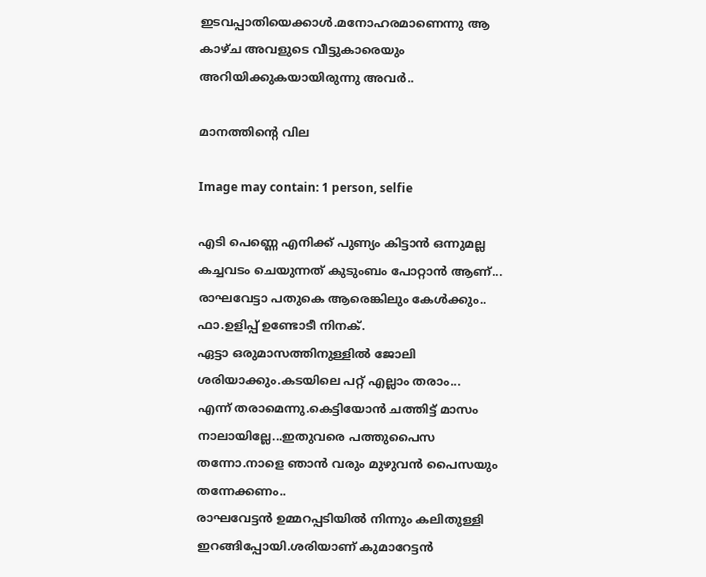ഇടവപ്പാതിയെക്കാൾ.മനോഹരമാണെന്നു ആ കാഴ്ച അവളുടെ വീട്ടുകാരെയും അറിയിക്കുകയായിരുന്നു അവർ..

മാനത്തിന്റെ വില

Image may contain: 1 person, selfie

എടി പെണ്ണെ എനിക്ക് പുണ്യം കിട്ടാൻ ഒന്നുമല്ല കച്ചവടം ചെയുന്നത് കുടുംബം പോറ്റാൻ ആണ്...
രാഘവേട്ടാ പതുകെ ആരെങ്കിലും കേൾക്കും..
ഫാ.ഉളിപ്പ് ഉണ്ടോടീ നിനക്.
ഏട്ടാ ഒരുമാസത്തിനുള്ളിൽ ജോലി ശരിയാക്കും.കടയിലെ പറ്റ് എല്ലാം തരാം...
എന്ന് തരാമെന്നു.കെട്ടിയോൻ ചത്തിട്ട് മാസം നാലായില്ലേ...ഇതുവരെ പത്തുപൈസ തന്നോ.നാളെ ഞാൻ വരും മുഴുവൻ പൈസയും തന്നേക്കണം..
രാഘവേട്ടൻ ഉമ്മറപ്പടിയിൽ നിന്നും കലിതുള്ളി ഇറങ്ങിപ്പോയി.ശരിയാണ് കുമാറേട്ടൻ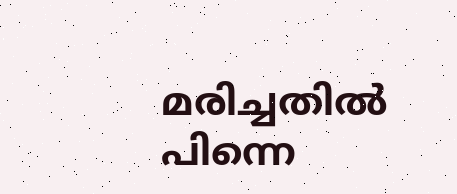മരിച്ചതിൽ പിന്നെ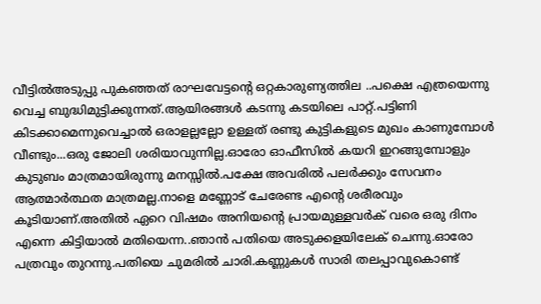വീട്ടിൽഅടുപ്പു പുകഞ്ഞത് രാഘവേട്ടന്റെ ഒറ്റകാരുണ്യത്തില ..പക്ഷെ എത്രയെന്നു വെച്ച ബുദ്ധിമുട്ടിക്കുന്നത്.ആയിരങ്ങൾ കടന്നു കടയിലെ പാറ്റ്.പട്ടിണി കിടക്കാമെന്നുവെച്ചാൽ ഒരാളല്ലല്ലോ ഉള്ളത് രണ്ടു കുട്ടികളുടെ മുഖം കാണുമ്പോൾ വീണ്ടും...ഒരു ജോലി ശരിയാവുന്നില്ല.ഓരോ ഓഫീസിൽ കയറി ഇറങ്ങുമ്പോളും കുടുബം മാത്രമായിരുന്നു മനസ്സിൽ.പക്ഷേ അവരിൽ പലർക്കും സേവനം ആത്മാർത്ഥത മാത്രമല്ല.നാളെ മണ്ണോട് ചേരേണ്ട എന്റെ ശരീരവും കൂടിയാണ്.അതിൽ ഏറെ വിഷമം അനിയന്റെ പ്രായമുള്ളവർക് വരെ ഒരു ദിനം എന്നെ കിട്ടിയാൽ മതിയെന്ന..ഞാൻ പതിയെ അടുക്കളയിലേക് ചെന്നു.ഓരോ പത്രവും തുറന്നു.പതിയെ ചുമരിൽ ചാരി.കണ്ണുകൾ സാരി തലപ്പാവുകൊണ്ട്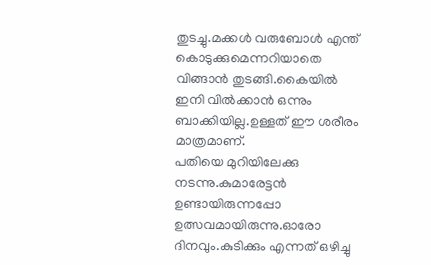തുടച്ചു.മക്കൾ വരുബോൾ എന്ത് കൊടുക്കുമെന്നറിയാതെ വിങ്ങാൻ തുടങ്ങി.കൈയിൽ ഇനി വിൽക്കാൻ ഒന്നും ബാക്കിയില്ല.ഉള്ളത് ഈ ശരീരം മാത്രമാണ്.
പതിയെ മുറിയിലേക്കു നടന്നു.കുമാരേട്ടൻ ഉണ്ടായിരുന്നപ്പോ ഉത്സവമായിരുന്നു.ഓരോ ദിനവും.കുടിക്കും എന്നത് ഒഴിച്ചു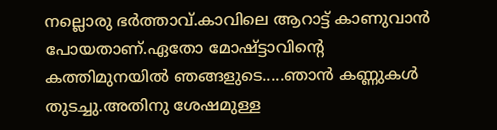നല്ലൊരു ഭർത്താവ്.കാവിലെ ആറാട്ട് കാണുവാൻ പോയതാണ്.ഏതോ മോഷ്ട്ടാവിന്റെ കത്തിമുനയിൽ ഞങ്ങളുടെ.....ഞാൻ കണ്ണുകൾ തുടച്ചു.അതിനു ശേഷമുള്ള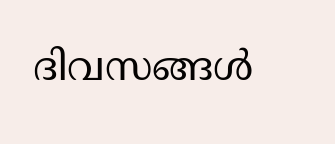ദിവസങ്ങൾ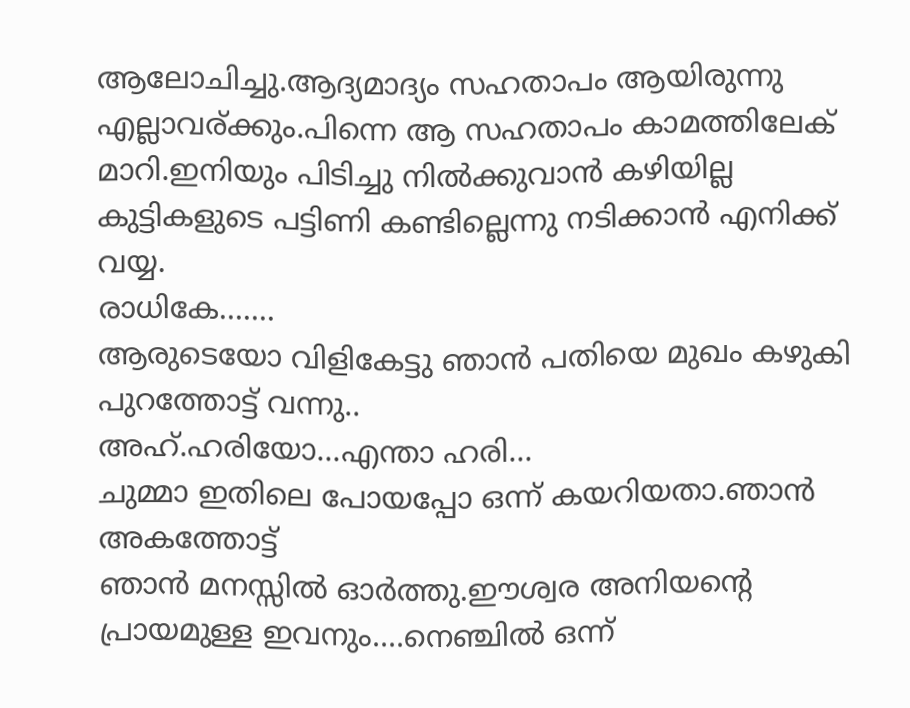ആലോചിച്ചു.ആദ്യമാദ്യം സഹതാപം ആയിരുന്നു എല്ലാവര്ക്കും.പിന്നെ ആ സഹതാപം കാമത്തിലേക് മാറി.ഇനിയും പിടിച്ചു നിൽക്കുവാൻ കഴിയില്ല കുട്ടികളുടെ പട്ടിണി കണ്ടില്ലെന്നു നടിക്കാൻ എനിക്ക് വയ്യ.
രാധികേ.......
ആരുടെയോ വിളികേട്ടു ഞാൻ പതിയെ മുഖം കഴുകി പുറത്തോട്ട് വന്നു..
അഹ്.ഹരിയോ...എന്താ ഹരി...
ചുമ്മാ ഇതിലെ പോയപ്പോ ഒന്ന് കയറിയതാ.ഞാൻ അകത്തോട്ട്
ഞാൻ മനസ്സിൽ ഓർത്തു.ഈശ്വര അനിയന്റെ പ്രായമുള്ള ഇവനും....നെഞ്ചിൽ ഒന്ന്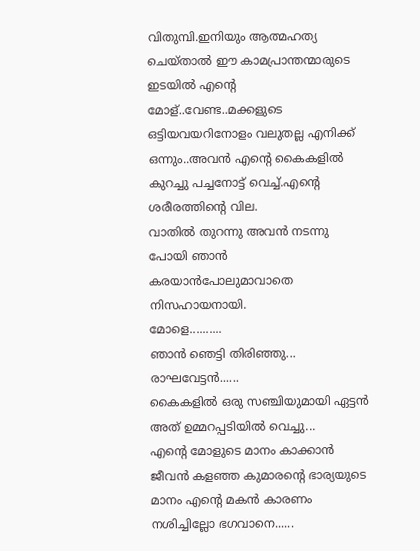വിതുമ്പി.ഇനിയും ആത്മഹത്യ ചെയ്താൽ ഈ കാമപ്രാന്തന്മാരുടെ ഇടയിൽ എന്റെ മോള്..വേണ്ട..മക്കളുടെ ഒട്ടിയവയറിനോളം വലുതല്ല എനിക്ക് ഒന്നും..അവൻ എന്റെ കൈകളിൽ കുറച്ചു പച്ചനോട്ട് വെച്ച്.എന്റെ ശരീരത്തിന്റെ വില.
വാതിൽ തുറന്നു അവൻ നടന്നു പോയി ഞാൻ കരയാൻപോലുമാവാതെ നിസഹായനായി.
മോളെ..........
ഞാൻ ഞെട്ടി തിരിഞ്ഞു...
രാഘവേട്ടൻ......
കൈകളിൽ ഒരു സഞ്ചിയുമായി ഏട്ടൻ അത് ഉമ്മറപ്പടിയിൽ വെച്ചു...
എന്റെ മോളുടെ മാനം കാക്കാൻ ജീവൻ കളഞ്ഞ കുമാരന്റെ ഭാര്യയുടെ മാനം എന്റെ മകൻ കാരണം നശിച്ചില്ലോ ഭഗവാനെ......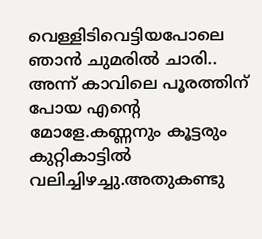വെള്ളിടിവെട്ടിയപോലെ ഞാൻ ചുമരിൽ ചാരി..
അന്ന് കാവിലെ പൂരത്തിന് പോയ എന്റെ മോളേ.കണ്ണനും കൂട്ടരും കുറ്റികാട്ടിൽ വലിച്ചിഴച്ചു.അതുകണ്ടു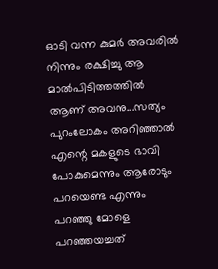ഓടി വന്ന കുമർ അവരിൽ നിന്നും രക്ഷിച്ചു ആ മാൽപിടിത്തത്തിൽ ആണ് അവനു...സത്യം പുറംലോകം അറിഞ്ഞാൽ എന്റെ മകളുടെ ഭാവി പോകുമെന്നും ആരോടും പറയെണ്ട എന്നും പറഞ്ഞു മോളെ പറഞ്ഞയച്ചത്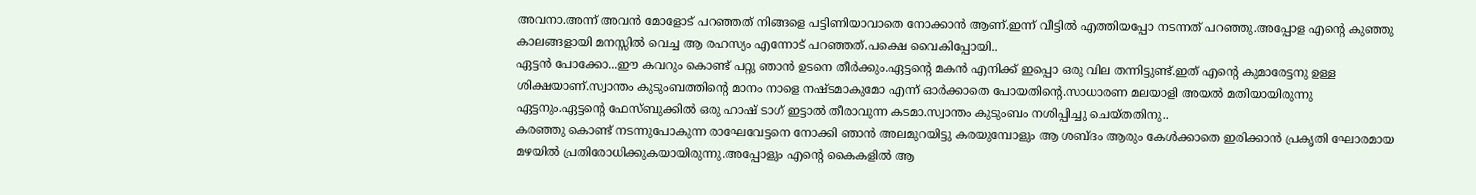അവനാ.അന്ന് അവൻ മോളോട് പറഞ്ഞത് നിങ്ങളെ പട്ടിണിയാവാതെ നോക്കാൻ ആണ്.ഇന്ന് വീട്ടിൽ എത്തിയപ്പോ നടന്നത് പറഞ്ഞു.അപ്പോള എന്റെ കുഞ്ഞു കാലങ്ങളായി മനസ്സിൽ വെച്ച ആ രഹസ്യം എന്നോട് പറഞ്ഞത്.പക്ഷെ വൈകിപ്പോയി..
ഏട്ടൻ പോക്കോ...ഈ കവറും കൊണ്ട് പറ്റു ഞാൻ ഉടനെ തീർക്കും.ഏട്ടന്റെ മകൻ എനിക്ക് ഇപ്പൊ ഒരു വില തന്നിട്ടുണ്ട്.ഇത് എന്റെ കുമാരേട്ടനു ഉള്ള ശിക്ഷയാണ്.സ്വാന്തം കുടുംബത്തിന്റെ മാനം നാളെ നഷ്ടമാകുമോ എന്ന് ഓർക്കാതെ പോയതിന്റെ.സാധാരണ മലയാളി അയൽ മതിയായിരുന്നു ഏട്ടനും.ഏട്ടന്റെ ഫേസ്ബുക്കിൽ ഒരു ഹാഷ് ടാഗ് ഇട്ടാൽ തീരാവുന്ന കടമാ.സ്വാന്തം കുടുംബം നശിപ്പിച്ചു ചെയ്തതിനു..
കരഞ്ഞു കൊണ്ട് നടന്നുപോകുന്ന രാഘേവേട്ടനെ നോക്കി ഞാൻ അലമുറയിട്ടു കരയുമ്പോളും ആ ശബ്ദം ആരും കേൾക്കാതെ ഇരിക്കാൻ പ്രകൃതി ഘോരമായ മഴയിൽ പ്രതിരോധിക്കുകയായിരുന്നു.അപ്പോളും എന്റെ കൈകളിൽ ആ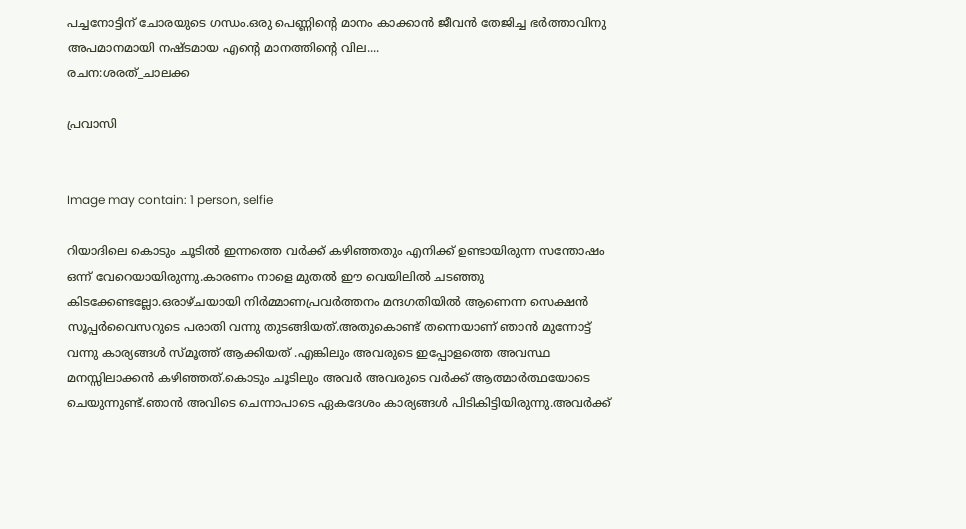പച്ചനോട്ടിന് ചോരയുടെ ഗന്ധം.ഒരു പെണ്ണിന്റെ മാനം കാക്കാൻ ജീവൻ തേജിച്ച ഭർത്താവിനു അപമാനമായി നഷ്ടമായ എന്റെ മാനത്തിന്റെ വില....
രചന:ശരത്_ചാലക്ക

പ്രവാസി


Image may contain: 1 person, selfie

റിയാദിലെ കൊടും ചൂടിൽ ഇന്നത്തെ വർക്ക് കഴിഞ്ഞതും എനിക്ക് ഉണ്ടായിരുന്ന സന്തോഷം ഒന്ന് വേറെയായിരുന്നു.കാരണം നാളെ മുതൽ ഈ വെയിലിൽ ചടഞ്ഞു കിടക്കേണ്ടല്ലോ.ഒരാഴ്ചയായി നിർമ്മാണപ്രവർത്തനം മന്ദഗതിയിൽ ആണെന്ന സെക്ഷൻ സൂപ്പർവൈസറുടെ പരാതി വന്നു തുടങ്ങിയത്.അതുകൊണ്ട് തന്നെയാണ് ഞാൻ മുന്നോട്ട് വന്നു കാര്യങ്ങൾ സ്മൂത്ത് ആക്കിയത് .എങ്കിലും അവരുടെ ഇപ്പോളത്തെ അവസ്ഥ മനസ്സിലാക്കൻ കഴിഞ്ഞത്.കൊടും ചൂടിലും അവർ അവരുടെ വർക്ക് ആത്മാർത്ഥയോടെ ചെയുന്നുണ്ട്.ഞാൻ അവിടെ ചെന്നാപാടെ ഏകദേശം കാര്യങ്ങൾ പിടികിട്ടിയിരുന്നു.അവർക്ക്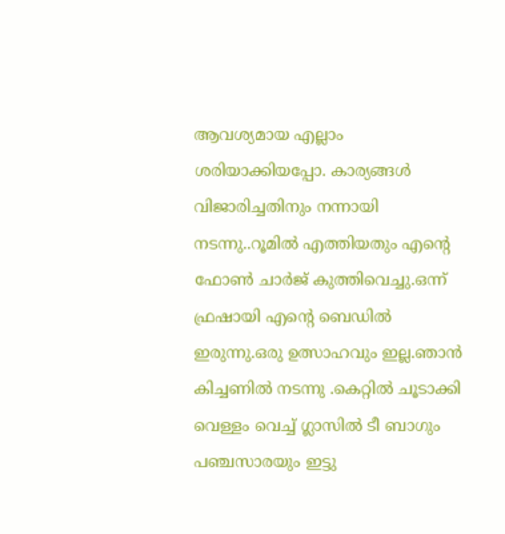ആവശ്യമായ എല്ലാം ശരിയാക്കിയപ്പോ. കാര്യങ്ങൾ വിജാരിച്ചതിനും നന്നായി നടന്നു..റൂമിൽ എത്തിയതും എന്റെ ഫോൺ ചാർജ് കുത്തിവെച്ചു.ഒന്ന് ഫ്രഷായി എന്റെ ബെഡിൽ ഇരുന്നു.ഒരു ഉത്സാഹവും ഇല്ല.ഞാൻ കിച്ചണിൽ നടന്നു .കെറ്റിൽ ചൂടാക്കി വെള്ളം വെച്ച് ഗ്ലാസിൽ ടീ ബാഗും പഞ്ചസാരയും ഇട്ടു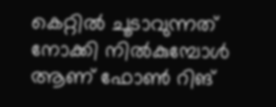കെറ്റിൽ ചൂടാവുന്നത് നോക്കി നിൽകുമ്പോൾ ആണ് ഫോൺ റിങ്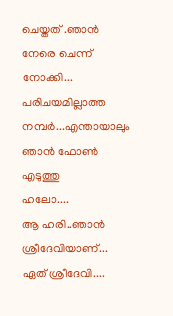ചെയ്തത് .ഞാൻ നേരെ ചെന്ന് നോക്കി...
പരിചയമില്ലാത്ത നമ്പർ...എന്തായാലും ഞാൻ ഫോൺ എടുത്തു
ഹലോ....
ആ ഹരി..ഞാൻ ശ്രീദേവിയാണ്...
ഏത് ശ്രീദേവി....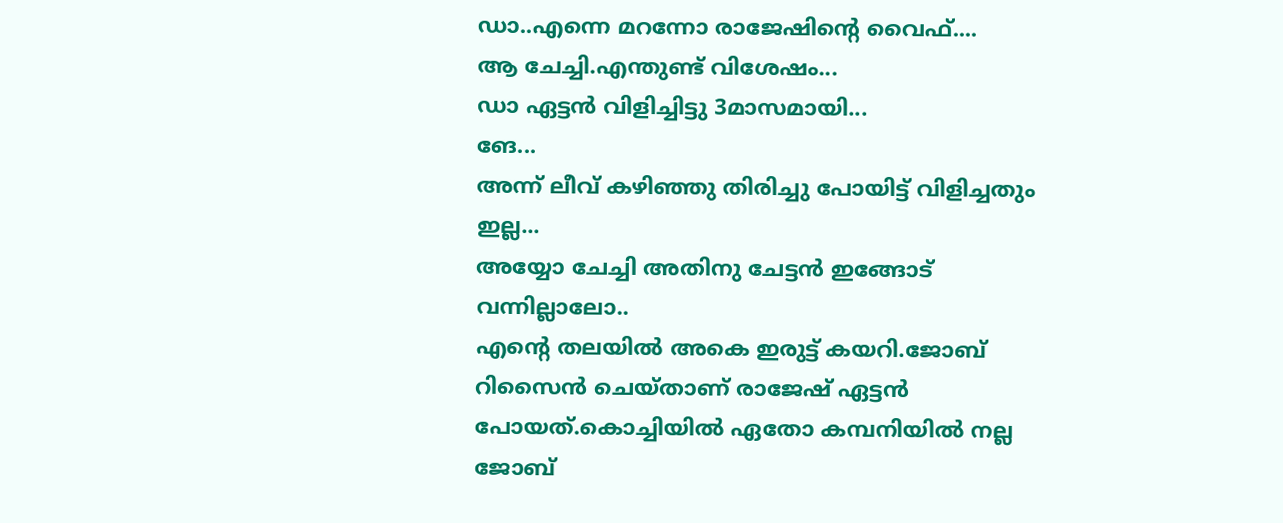ഡാ..എന്നെ മറന്നോ രാജേഷിന്റെ വൈഫ്....
ആ ചേച്ചി.എന്തുണ്ട് വിശേഷം...
ഡാ ഏട്ടൻ വിളിച്ചിട്ടു 3മാസമായി...
ങേ...
അന്ന് ലീവ് കഴിഞ്ഞു തിരിച്ചു പോയിട്ട് വിളിച്ചതും ഇല്ല...
അയ്യോ ചേച്ചി അതിനു ചേട്ടൻ ഇങ്ങോട് വന്നില്ലാലോ..
എന്റെ തലയിൽ അകെ ഇരുട്ട് കയറി.ജോബ് റിസൈന്‍ ചെയ്താണ് രാജേഷ് ഏട്ടൻ പോയത്.കൊച്ചിയിൽ ഏതോ കമ്പനിയിൽ നല്ല ജോബ്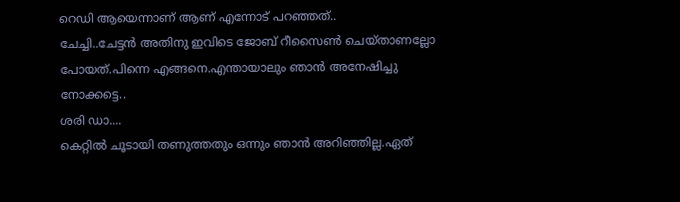റെഡി ആയെന്നാണ് ആണ് എന്നോട് പറഞ്ഞത്..
ചേച്ചി..ചേട്ടൻ അതിനു ഇവിടെ ജോബ് റീസൈൺ ചെയ്താണല്ലോ പോയത്.പിന്നെ എങ്ങനെ.എന്തായാലും ഞാൻ അനേഷിച്ചു നോക്കട്ടെ..
ശരി ഡാ....
കെറ്റിൽ ചൂടായി തണുത്തതും ഒന്നും ഞാൻ അറിഞ്ഞില്ല.ഏത്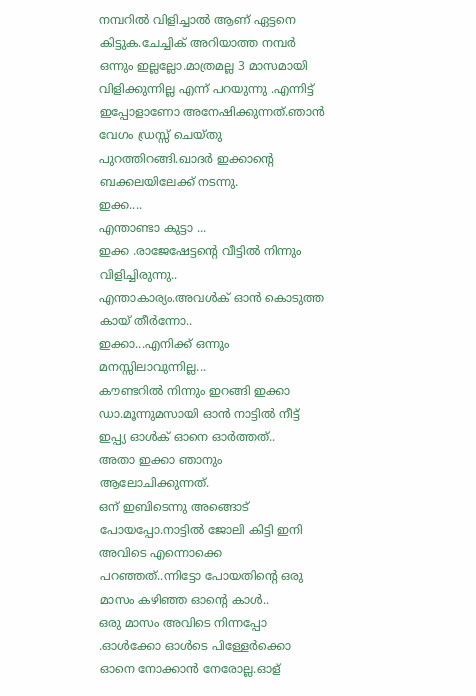നമ്പറിൽ വിളിച്ചാൽ ആണ് ഏട്ടനെ കിട്ടുക.ചേച്ചിക് അറിയാത്ത നമ്പർ ഒന്നും ഇല്ലല്ലോ.മാത്രമല്ല 3 മാസമായി വിളിക്കുന്നില്ല എന്ന് പറയുന്നു .എന്നിട്ട് ഇപ്പോളാണോ അനേഷിക്കുന്നത്.ഞാൻ വേഗം ഡ്രസ്സ് ചെയ്തു പുറത്തിറങ്ങി.ഖാദർ ഇക്കാന്റെ ബക്കലയിലേക്ക് നടന്നു.
ഇക്ക....
എന്താണ്ടാ കുട്ടാ ...
ഇക്ക .രാജേഷേട്ടന്റെ വീട്ടിൽ നിന്നും വിളിച്ചിരുന്നു..
എന്താകാര്യം.അവൾക് ഓൻ കൊടുത്ത കായ് തീർന്നോ..
ഇക്കാ...എനിക്ക് ഒന്നും മനസ്സിലാവുന്നില്ല...
കൗണ്ടറിൽ നിന്നും ഇറങ്ങി ഇക്കാ
ഡാ.മൂന്നുമസായി ഓൻ നാട്ടിൽ നീട്ട് ഇപ്പ്യ ഓൾക് ഓനെ ഓർത്തത്..
അതാ ഇക്കാ ഞാനും ആലോചിക്കുന്നത്.
ഒന് ഇബിടെന്നു അങ്ങൊട് പോയപ്പോ.നാട്ടിൽ ജോലി കിട്ടി ഇനി അവിടെ എന്നൊക്കെ പറഞ്ഞത്..ന്നിട്ടോ പോയതിന്റെ ഒരു മാസം കഴിഞ്ഞ ഓന്റെ കാൾ..
ഒരു മാസം അവിടെ നിന്നപ്പോ .ഓൾക്കോ ഓൾടെ പിള്ളേർക്കൊ ഓനെ നോക്കാൻ നേരോല്ല.ഓള്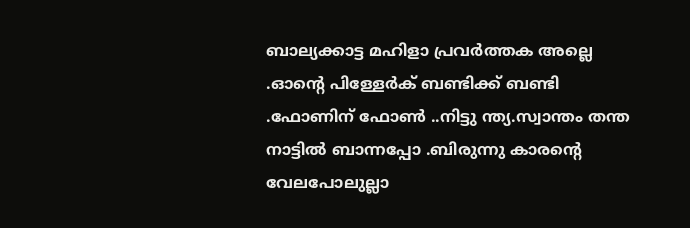ബാല്യക്കാട്ട മഹിളാ പ്രവർത്തക അല്ലെ .ഓന്റെ പിള്ളേർക് ബണ്ടിക്ക് ബണ്ടി .ഫോണിന് ഫോൺ ..നിട്ടു ന്ത്യ.സ്വാന്തം തന്ത നാട്ടിൽ ബാന്നപ്പോ .ബിരുന്നു കാരന്റെ വേലപോലുല്ലാ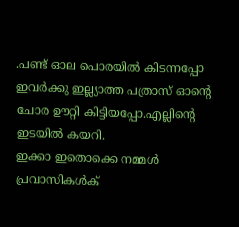.പണ്ട് ഓല പൊരയിൽ കിടന്നപ്പോ ഇവർക്കു ഇല്ല്യാത്ത പത്രാസ് ഓന്റെ ചോര ഊറ്റി കിട്ടിയപ്പോ.എല്ലിന്റെ ഇടയിൽ കയറി.
ഇക്കാ ഇതൊക്കെ നമ്മൾ പ്രവാസികൾക്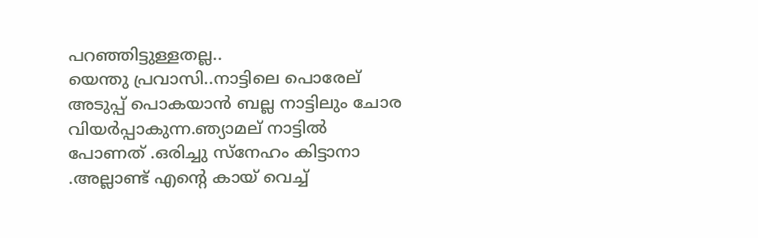പറഞ്ഞിട്ടുള്ളതല്ല..
യെന്തു പ്രവാസി..നാട്ടിലെ പൊരേല് അടുപ്പ് പൊകയാൻ ബല്ല നാട്ടിലും ചോര വിയർപ്പാകുന്ന.ഞ്യാമല് നാട്ടിൽ പോണത് .ഒരിച്ചു സ്നേഹം കിട്ടാനാ .അല്ലാണ്ട് എന്റെ കായ് വെച്ച്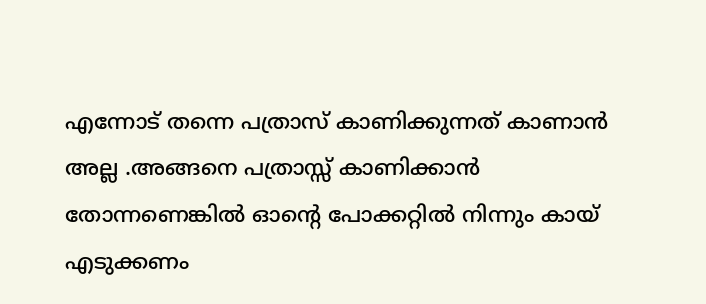എന്നോട് തന്നെ പത്രാസ് കാണിക്കുന്നത് കാണാൻ അല്ല .അങ്ങനെ പത്രാസ്സ് കാണിക്കാൻ തോന്നണെങ്കിൽ ഓന്റെ പോക്കറ്റിൽ നിന്നും കായ് എടുക്കണം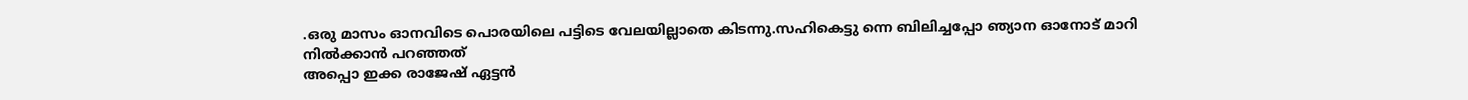.ഒരു മാസം ഓനവിടെ പൊരയിലെ പട്ടിടെ വേലയില്ലാതെ കിടന്നു.സഹികെട്ടു ന്നെ ബിലിച്ചപ്പോ ഞ്യാന ഓനോട്‌ മാറി നിൽക്കാൻ പറഞ്ഞത്
അപ്പൊ ഇക്ക രാജേഷ് ഏട്ടൻ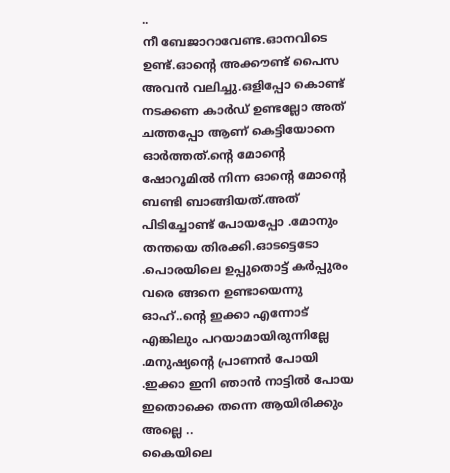..
നീ ബേജാറാവേണ്ട.ഓനവിടെ ഉണ്ട്.ഓന്റെ അക്കൗണ്ട് പൈസ അവൻ വലിച്ചു.ഒളിപ്പോ കൊണ്ട് നടക്കണ കാർഡ് ഉണ്ടല്ലോ അത് ചത്തപ്പോ ആണ് കെട്ടിയോനെ ഓർത്തത്.ന്റെ മോന്റെ ഷോറൂമിൽ നിന്ന ഓന്റെ മോന്റെ ബണ്ടി ബാങ്ങിയത്.അത് പിടിച്ചോണ്ട് പോയപ്പോ .മോനും തന്തയെ തിരക്കി.ഓടട്ടെടോ .പൊരയിലെ ഉപ്പുതൊട്ട് കർപ്പുരം വരെ ങ്ങനെ ഉണ്ടായെന്നു
ഓഹ്..ന്റെ ഇക്കാ എന്നോട് എങ്കിലും പറയാമായിരുന്നില്ലേ .മനുഷ്യന്റെ പ്രാണൻ പോയി .ഇക്കാ ഇനി ഞാൻ നാട്ടിൽ പോയ ഇതൊക്കെ തന്നെ ആയിരിക്കും അല്ലെ ..
കൈയിലെ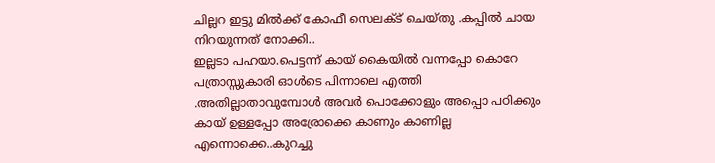ചില്ലറ ഇട്ടു മിൽക്ക് കോഫീ സെലക്ട് ചെയ്തു .കപ്പിൽ ചായ നിറയുന്നത് നോക്കി..
ഇല്ലടാ പഹയാ.പെട്ടന്ന് കായ് കൈയിൽ വന്നപ്പോ കൊറേ പത്രാസ്സുകാരി ഓൾടെ പിന്നാലെ എത്തി .അതില്ലാതാവുമ്പോൾ അവർ പൊക്കോളും അപ്പൊ പഠിക്കും കായ് ഉള്ളപ്പോ അര്രോക്കെ കാണും കാണില്ല എന്നൊക്കെ..കുറച്ചു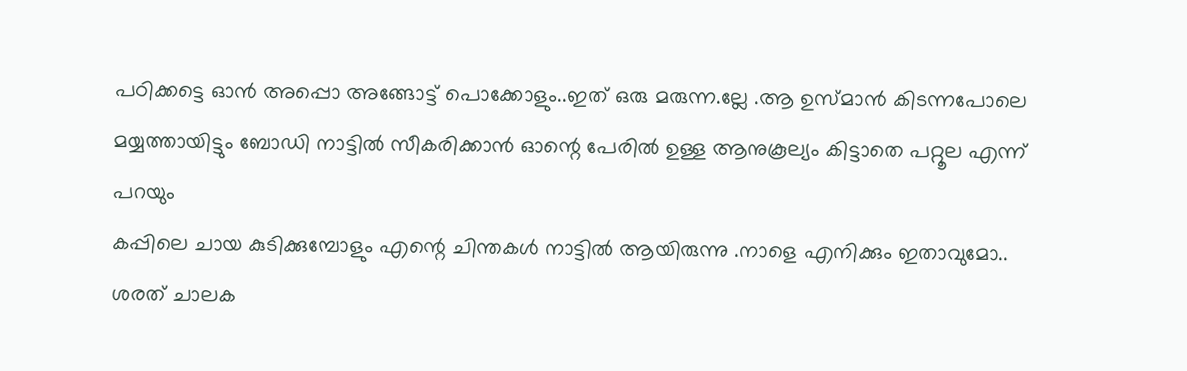പഠിക്കട്ടെ ഓൻ അപ്പൊ അങ്ങോട്ട് പൊക്കോളും..ഇത് ഒരു മരുന്ന.ല്ലേ .ആ ഉസ്മാൻ കിടന്നപോലെ മയ്യത്തായിട്ടും ബോഡി നാട്ടിൽ സീകരിക്കാൻ ഓന്റെ പേരിൽ ഉള്ള ആനുകൂല്യം കിട്ടാതെ പറ്റൂല എന്ന് പറയും
കപ്പിലെ ചായ കുടിക്കുമ്പോളും എന്റെ ചിന്തകൾ നാട്ടിൽ ആയിരുന്നു .നാളെ എനിക്കും ഇതാവുമോ..
ശരത് ചാലക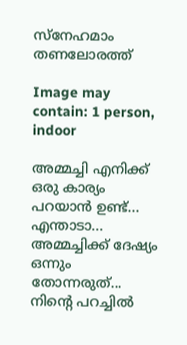സ്നേഹമാം തണലോരത്ത്

Image may contain: 1 person, indoor

അമ്മച്ചി എനിക്ക് ഒരു കാര്യം പറയാൻ ഉണ്ട്...
എന്താടാ...
അമ്മച്ചിക്ക് ദേഷ്യം ഒന്നും തോന്നരുത്...
നിന്റെ പറച്ചിൽ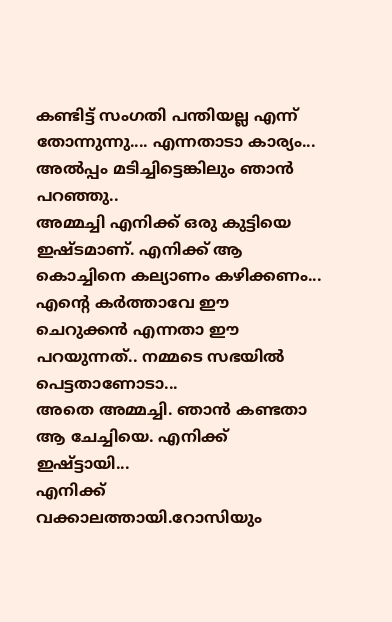കണ്ടിട്ട് സംഗതി പന്തിയല്ല എന്ന് തോന്നുന്നു.... എന്നതാടാ കാര്യം...
അൽപ്പം മടിച്ചിട്ടെങ്കിലും ഞാൻ പറഞ്ഞു..
അമ്മച്ചി എനിക്ക് ഒരു കുട്ടിയെ ഇഷ്ടമാണ്. എനിക്ക് ആ കൊച്ചിനെ കല്യാണം കഴിക്കണം...
എന്റെ കർത്താവേ ഈ ചെറുക്കൻ എന്നതാ ഈ പറയുന്നത്.. നമ്മടെ സഭയിൽ പെട്ടതാണോടാ...
അതെ അമ്മച്ചി. ഞാൻ കണ്ടതാ ആ ചേച്ചിയെ. എനിക്ക് ഇഷ്ട്ടായി...
എനിക്ക് വക്കാലത്തായി.റോസിയും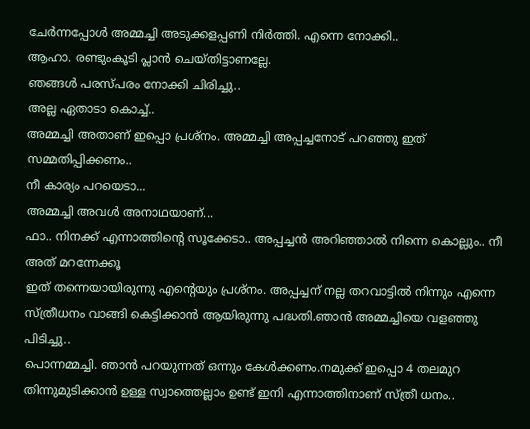ചേർന്നപ്പോൾ അമ്മച്ചി അടുക്കളപ്പണി നിർത്തി. എന്നെ നോക്കി..
ആഹാ. രണ്ടുംകൂടി പ്ലാൻ ചെയ്തിട്ടാണല്ലേ.
ഞങ്ങൾ പരസ്പരം നോക്കി ചിരിച്ചു..
അല്ല ഏതാടാ കൊച്ച്..
അമ്മച്ചി അതാണ് ഇപ്പൊ പ്രശ്നം. അമ്മച്ചി അപ്പച്ചനോട് പറഞ്ഞു ഇത് സമ്മതിപ്പിക്കണം..
നീ കാര്യം പറയെടാ...
അമ്മച്ചി അവൾ അനാഥയാണ്...
ഫാ.. നിനക്ക് എന്നാത്തിന്റെ സൂക്കേടാ.. അപ്പച്ചൻ അറിഞ്ഞാൽ നിന്നെ കൊല്ലും.. നീ അത് മറന്നേക്കൂ
ഇത് തന്നെയായിരുന്നു എന്റെയും പ്രശ്നം. അപ്പച്ചന് നല്ല തറവാട്ടിൽ നിന്നും എന്നെ സ്ത്രീധനം വാങ്ങി കെട്ടിക്കാൻ ആയിരുന്നു പദ്ധതി.ഞാൻ അമ്മച്ചിയെ വളഞ്ഞു പിടിച്ചു..
പൊന്നമ്മച്ചി. ഞാൻ പറയുന്നത് ഒന്നും കേൾക്കണം.നമുക്ക് ഇപ്പൊ 4 തലമുറ തിന്നുമുടിക്കാൻ ഉള്ള സ്വാത്തെല്ലാം ഉണ്ട് ഇനി എന്നാത്തിനാണ് സ്ത്രീ ധനം..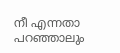നീ എന്നതാ പറഞ്ഞാലും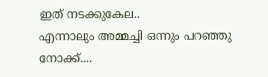ഇത് നടക്കുകേല..
എന്നാലും അമ്മച്ചി ഒന്നും പറഞ്ഞു നോക്ക്....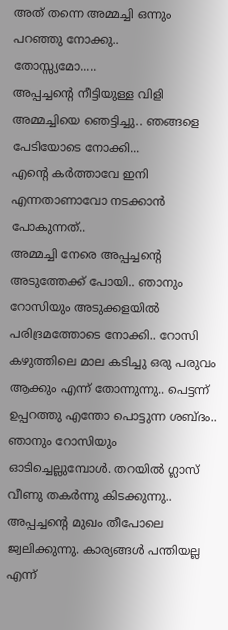അത് തന്നെ അമ്മച്ചി ഒന്നും പറഞ്ഞു നോക്കു..
തോസ്സ്യമോ.....
അപ്പച്ചന്റെ നീട്ടിയുള്ള വിളി അമ്മച്ചിയെ ഞെട്ടിച്ചു.. ഞങ്ങളെ പേടിയോടെ നോക്കി...
എന്റെ കർത്താവേ ഇനി എന്നതാണാവോ നടക്കാൻ പോകുന്നത്..
അമ്മച്ചി നേരെ അപ്പച്ചന്റെ അടുത്തേക്ക് പോയി.. ഞാനും റോസിയും അടുക്കളയിൽ പരിദ്രമത്തോടെ നോക്കി.. റോസി കഴുത്തിലെ മാല കടിച്ചു ഒരു പരുവം ആക്കും എന്ന് തോന്നുന്നു.. പെട്ടന്ന് ഉപ്പറത്തു എന്തോ പൊട്ടുന്ന ശബ്ദം.. ഞാനും റോസിയും ഓടിച്ചെല്ലുമ്പോൾ. തറയിൽ ഗ്ലാസ്‌ വീണു തകർന്നു കിടക്കുന്നു.. അപ്പച്ചന്റെ മുഖം തീപോലെ ജ്വലിക്കുന്നു. കാര്യങ്ങൾ പന്തിയല്ല എന്ന്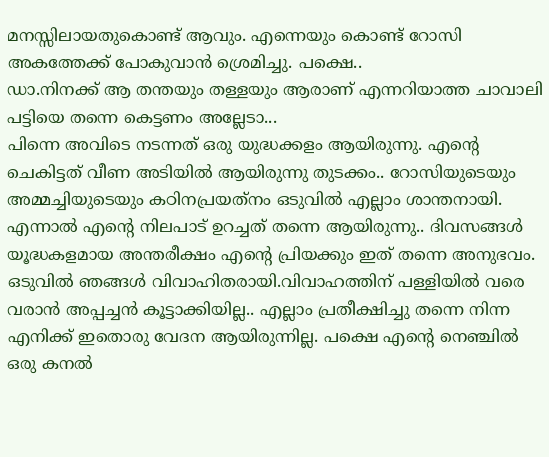മനസ്സിലായതുകൊണ്ട് ആവും. എന്നെയും കൊണ്ട് റോസി അകത്തേക്ക് പോകുവാൻ ശ്രെമിച്ചു. പക്ഷെ..
ഡാ.നിനക്ക് ആ തന്തയും തള്ളയും ആരാണ് എന്നറിയാത്ത ചാവാലി പട്ടിയെ തന്നെ കെട്ടണം അല്ലേടാ...
പിന്നെ അവിടെ നടന്നത് ഒരു യുദ്ധക്കളം ആയിരുന്നു. എന്റെ ചെകിട്ടത് വീണ അടിയിൽ ആയിരുന്നു തുടക്കം.. റോസിയുടെയും അമ്മച്ചിയുടെയും കഠിനപ്രയത്‌നം ഒടുവിൽ എല്ലാം ശാന്തനായി. എന്നാൽ എന്റെ നിലപാട് ഉറച്ചത് തന്നെ ആയിരുന്നു.. ദിവസങ്ങൾ യൂദ്ധകളമായ അന്തരീക്ഷം എന്റെ പ്രിയക്കും ഇത് തന്നെ അനുഭവം. ഒടുവിൽ ഞങ്ങൾ വിവാഹിതരായി.വിവാഹത്തിന് പള്ളിയിൽ വരെ വരാൻ അപ്പച്ചൻ കൂട്ടാക്കിയില്ല.. എല്ലാം പ്രതീക്ഷിച്ചു തന്നെ നിന്ന എനിക്ക് ഇതൊരു വേദന ആയിരുന്നില്ല. പക്ഷെ എന്റെ നെഞ്ചിൽ ഒരു കനൽ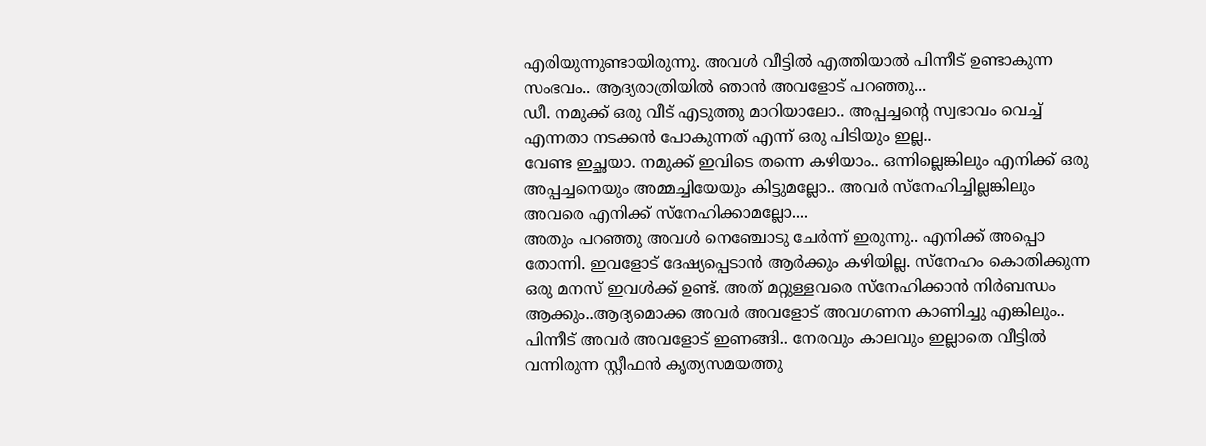എരിയുന്നുണ്ടായിരുന്നു. അവൾ വീട്ടിൽ എത്തിയാൽ പിന്നീട് ഉണ്ടാകുന്ന സംഭവം.. ആദ്യരാത്രിയിൽ ഞാൻ അവളോട്‌ പറഞ്ഞു...
ഡീ. നമുക്ക് ഒരു വീട് എടുത്തു മാറിയാലോ.. അപ്പച്ചന്റെ സ്വഭാവം വെച്ച് എന്നതാ നടക്കൻ പോകുന്നത് എന്ന് ഒരു പിടിയും ഇല്ല..
വേണ്ട ഇച്ഛയാ. നമുക്ക് ഇവിടെ തന്നെ കഴിയാം.. ഒന്നില്ലെങ്കിലും എനിക്ക് ഒരു അപ്പച്ചനെയും അമ്മച്ചിയേയും കിട്ടുമല്ലോ.. അവർ സ്നേഹിച്ചില്ലങ്കിലും അവരെ എനിക്ക് സ്നേഹിക്കാമല്ലോ....
അതും പറഞ്ഞു അവൾ നെഞ്ചോടു ചേർന്ന് ഇരുന്നു.. എനിക്ക് അപ്പൊ തോന്നി. ഇവളോട് ദേഷ്യപ്പെടാൻ ആർക്കും കഴിയില്ല. സ്നേഹം കൊതിക്കുന്ന ഒരു മനസ് ഇവൾക്ക് ഉണ്ട്. അത് മറ്റുള്ളവരെ സ്നേഹിക്കാൻ നിർബന്ധം ആക്കും..ആദ്യമൊക്ക അവർ അവളോട്‌ അവഗണന കാണിച്ചു എങ്കിലും.. പിന്നീട് അവർ അവളോട്‌ ഇണങ്ങി.. നേരവും കാലവും ഇല്ലാതെ വീട്ടിൽ വന്നിരുന്ന സ്റ്റീഫൻ കൃത്യസമയത്തു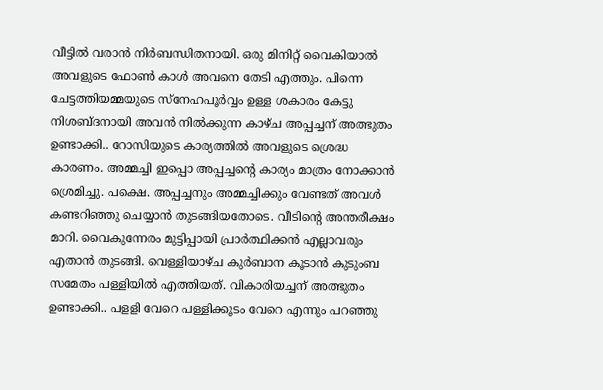വീട്ടിൽ വരാൻ നിർബന്ധിതനായി. ഒരു മിനിറ്റ് വൈകിയാൽ അവളുടെ ഫോൺ കാൾ അവനെ തേടി എത്തും. പിന്നെ ചേട്ടത്തിയമ്മയുടെ സ്നേഹപൂർവ്വം ഉള്ള ശകാരം കേട്ടു നിശബ്ദനായി അവൻ നിൽക്കുന്ന കാഴ്ച അപ്പച്ചന് അത്ഭുതം ഉണ്ടാക്കി.. റോസിയുടെ കാര്യത്തിൽ അവളുടെ ശ്രെദ്ധ കാരണം. അമ്മച്ചി ഇപ്പൊ അപ്പച്ചന്റെ കാര്യം മാത്രം നോക്കാൻ ശ്രെമിച്ചു. പക്ഷെ. അപ്പച്ചനും അമ്മച്ചിക്കും വേണ്ടത് അവൾ കണ്ടറിഞ്ഞു ചെയ്യാൻ തുടങ്ങിയതോടെ. വീടിന്റെ അന്തരീക്ഷം മാറി. വൈകുന്നേരം മുട്ടിപ്പായി പ്രാർത്ഥിക്കൻ എല്ലാവരും എതാൻ തുടങ്ങി. വെള്ളിയാഴ്ച കുർബാന കൂടാൻ കുടുംബ സമേതം പള്ളിയിൽ എത്തിയത്. വികാരിയച്ചന് അത്ഭുതം ഉണ്ടാക്കി.. പളളി വേറെ പള്ളിക്കൂടം വേറെ എന്നും പറഞ്ഞു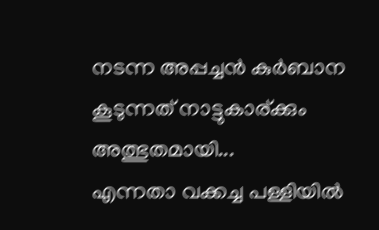നടന്ന അപ്പച്ചൻ കുർബാന കൂടുന്നത് നാട്ടുകാര്ക്കും അത്ഭുതമായി...
എന്നതാ വക്കച്ച പള്ളിയിൽ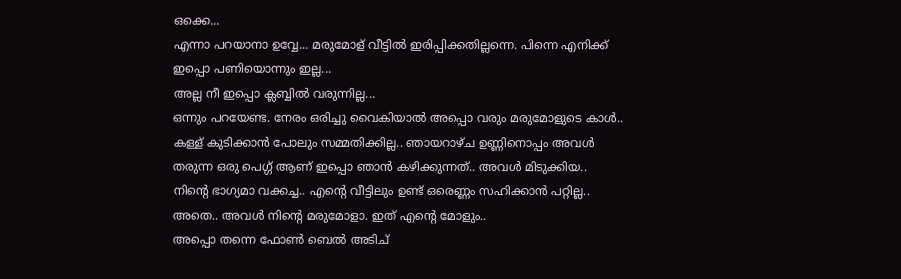ഒക്കെ...
എന്നാ പറയാനാ ഉവ്വേ... മരുമോള് വീട്ടിൽ ഇരിപ്പിക്കതില്ലന്നെ. പിന്നെ എനിക്ക് ഇപ്പൊ പണിയൊന്നും ഇല്ല...
അല്ല നീ ഇപ്പൊ ക്ലബ്ബിൽ വരുന്നില്ല...
ഒന്നും പറയേണ്ട. നേരം ഒരിച്ചു വൈകിയാൽ അപ്പൊ വരും മരുമോളുടെ കാൾ.. കള്ള് കുടിക്കാൻ പോലും സമ്മതിക്കില്ല.. ഞായറാഴ്ച ഉണ്ണിനൊപ്പം അവൾ തരുന്ന ഒരു പെഗ്ഗ് ആണ് ഇപ്പൊ ഞാൻ കഴിക്കുന്നത്.. അവൾ മിടുക്കിയ..
നിന്റെ ഭാഗ്യമാ വക്കച്ച.. എന്റെ വീട്ടിലും ഉണ്ട് ഒരെണ്ണം സഹിക്കാൻ പറ്റില്ല..
അതെ.. അവൾ നിന്റെ മരുമോളാ. ഇത് എന്റെ മോളും..
അപ്പൊ തന്നെ ഫോൺ ബെൽ അടിച്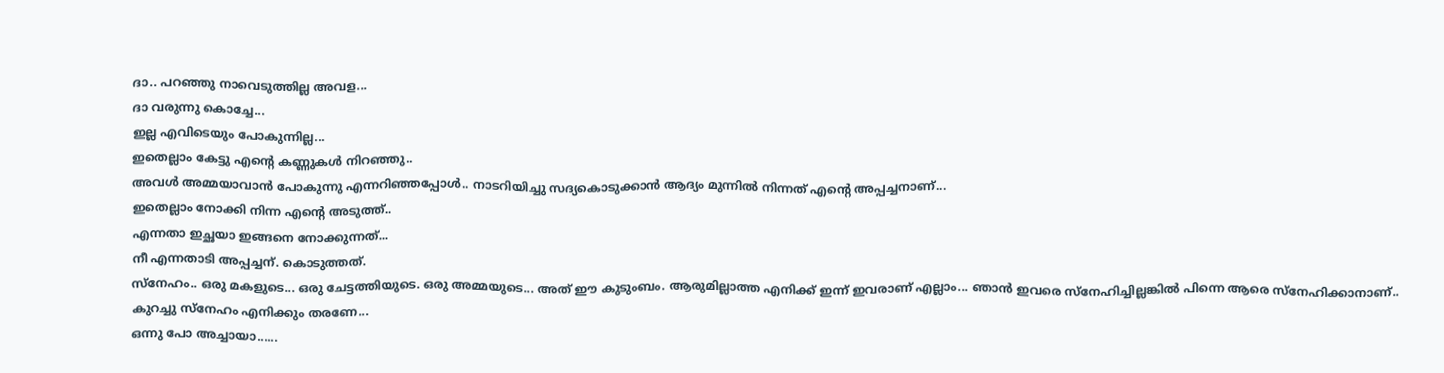ദാ.. പറഞ്ഞു നാവെടുത്തില്ല അവള...
ദാ വരുന്നു കൊച്ചേ...
ഇല്ല എവിടെയും പോകുന്നില്ല...
ഇതെല്ലാം കേട്ടു എന്റെ കണ്ണുകൾ നിറഞ്ഞു..
അവൾ അമ്മയാവാൻ പോകുന്നു എന്നറിഞ്ഞപ്പോൾ.. നാടറിയിച്ചു സദ്യകൊടുക്കാൻ ആദ്യം മുന്നിൽ നിന്നത് എന്റെ അപ്പച്ചനാണ്...
ഇതെല്ലാം നോക്കി നിന്ന എന്റെ അടുത്ത്..
എന്നതാ ഇച്ഛയാ ഇങ്ങനെ നോക്കുന്നത്...
നീ എന്നതാടി അപ്പച്ചന്. കൊടുത്തത്.
സ്നേഹം.. ഒരു മകളുടെ... ഒരു ചേട്ടത്തിയുടെ. ഒരു അമ്മയുടെ... അത് ഈ കുടുംബം. ആരുമില്ലാത്ത എനിക്ക് ഇന്ന് ഇവരാണ് എല്ലാം... ഞാൻ ഇവരെ സ്നേഹിച്ചില്ലങ്കിൽ പിന്നെ ആരെ സ്നേഹിക്കാനാണ്..
കുറച്ചു സ്നേഹം എനിക്കും തരണേ...
ഒന്നു പോ അച്ചായാ......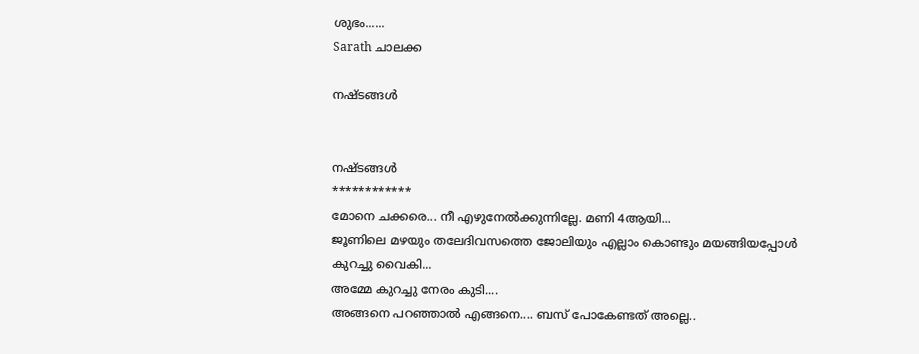ശുഭം......
Sarath ചാലക്ക

നഷ്ടങ്ങൾ


നഷ്ടങ്ങൾ
************
മോനെ ചക്കരെ... നീ എഴുനേൽക്കുന്നില്ലേ. മണി 4ആയി...
ജൂണിലെ മഴയും തലേദിവസത്തെ ജോലിയും എല്ലാം കൊണ്ടും മയങ്ങിയപ്പോൾ കുറച്ചു വൈകി...
അമ്മേ കുറച്ചു നേരം കുടി....
അങ്ങനെ പറഞ്ഞാൽ എങ്ങനെ.... ബസ്‌ പോകേണ്ടത് അല്ലെ..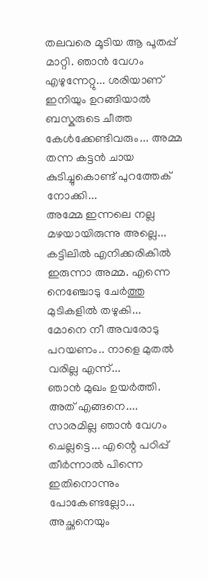തലവരെ മൂടിയ ആ പൂതപ്പ് മാറ്റി. ഞാൻ വേഗം എഴുന്നേറ്റു... ശരിയാണ് ഇനിയും ഉറങ്ങിയാൽ ബസ്കരുടെ ചീത്ത കേൾക്കേണ്ടിവരും... അമ്മ തന്ന കട്ടൻ ചായ കുടിച്ചുകൊണ്ട് പുറത്തേക് നോക്കി...
അമ്മേ ഇന്നലെ നല്ല മഴയായിരുന്നു അല്ലെ...
കട്ടിലിൽ എനിക്കരികിൽ ഇരുന്നാ അമ്മ. എന്നെ നെഞ്ചോടു ചേർത്തു മുടികളിൽ തഴുകി...
മോനെ നീ അവരോടു പറയണം.. നാളെ മുതൽ വരില്ല എന്ന്...
ഞാൻ മുഖം ഉയർത്തി.
അത് എങ്ങനെ.... സാരമില്ല ഞാൻ വേഗം ചെല്ലട്ടെ... എന്റെ പഠിപ്പ് തീർന്നാൽ പിന്നെ ഇതിനൊന്നും പോകേണ്ടല്ലോ... അച്ഛനെയും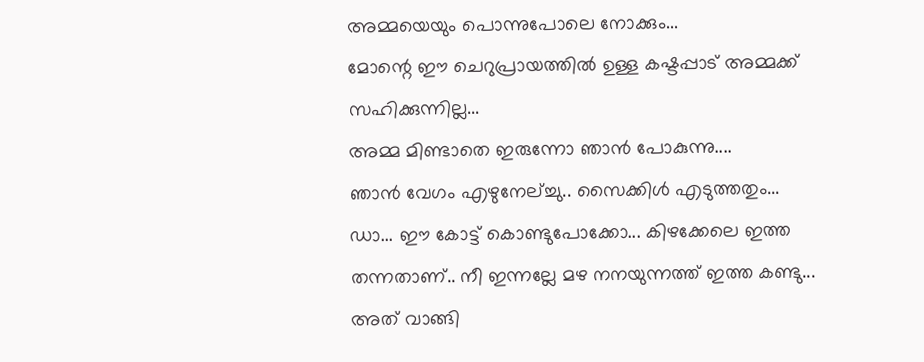അമ്മയെയും പൊന്നുപോലെ നോക്കും...
മോന്റെ ഈ ചെറുപ്രായത്തിൽ ഉള്ള കഷ്ടപ്പാട് അമ്മക്ക് സഹിക്കുന്നില്ല...
അമ്മ മിണ്ടാതെ ഇരുന്നോ ഞാൻ പോകുന്നു....
ഞാൻ വേഗം എഴുനേല്ച്ചു.. സൈക്കിൾ എടുത്തതും...
ഡാ... ഈ കോട്ട് കൊണ്ടുപോക്കോ... കിഴക്കേലെ ഇത്ത തന്നതാണ്.. നീ ഇന്നല്ലേ മഴ നനയുന്നത്ത് ഇത്ത കണ്ടു...
അത് വാങ്ങി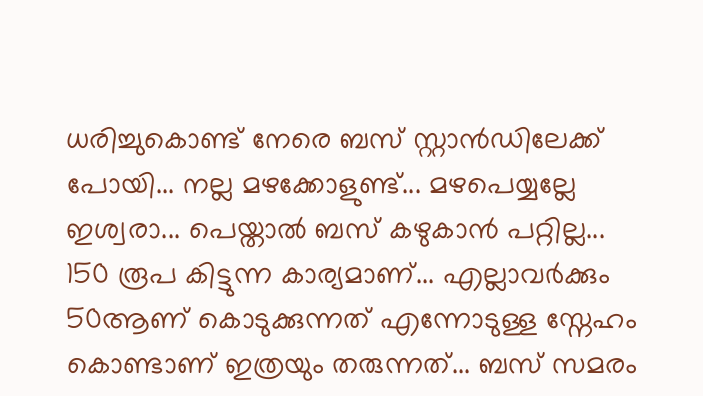ധരിച്ചുകൊണ്ട് നേരെ ബസ്‌ സ്റ്റാൻഡിലേക്ക് പോയി... നല്ല മഴക്കോളുണ്ട്... മഴപെയ്യല്ലേ ഇശ്വരാ... പെയ്താൽ ബസ്‌ കഴുകാൻ പറ്റില്ല... 150 രൂപ കിട്ടുന്ന കാര്യമാണ്... എല്ലാവർക്കും 50ആണ് കൊടുക്കുന്നത് എന്നോടുള്ള സ്നേഹം കൊണ്ടാണ് ഇത്രയും തരുന്നത്... ബസ്‌ സമരം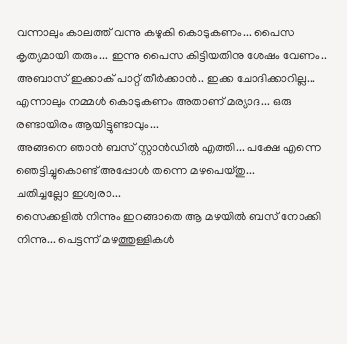വന്നാലും കാലത്ത് വന്നു കഴുകി കൊടുകണം... പൈസ കൃത്യമായി തരും... ഇന്നു പൈസ കിട്ടിയതിനു ശേഷം വേണം.. അബാസ് ഇക്കാക് പാറ്റ് തീർക്കാൻ.. ഇക്ക ചോദിക്കാറില്ല... എന്നാലും നമ്മൾ കൊടുകണം അതാണ് മര്യാദ... ഒരു രണ്ടായിരം ആയിട്ടുണ്ടാവും...
അങ്ങനെ ഞാൻ ബസ്‌ സ്റ്റാൻഡിൽ എത്തി... പക്ഷേ എന്നെ ഞെട്ടിച്ചുകൊണ്ട് അപ്പോൾ തന്നെ മഴപെയ്തു...
ചതിച്ചല്ലോ ഇശ്വരാ...
സൈക്കളിൽ നിന്നും ഇറങ്ങാതെ ആ മഴയിൽ ബസ്‌ നോക്കി നിന്നു... പെട്ടന്ന് മഴത്തുള്ളികൾ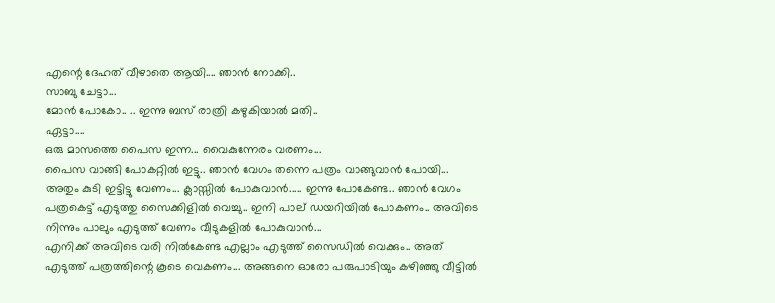എന്റെ ദേഹത് വീഴാതെ ആയി.... ഞാൻ നോക്കി..
സാബു ചേട്ടാ...
മോൻ പോകോ.. .. ഇന്നു ബസ്‌ രാത്രി കഴുകിയാൽ മതി..
ഏട്ടാ....
ഒരു മാസത്തെ പൈസ ഇന്ന... വൈകുന്നേരം വരണം...
പൈസ വാങ്ങി പോകറ്റിൽ ഇട്ടു.. ഞാൻ വേഗം തന്നെ പത്രം വാങ്ങുവാൻ പോയി... അതും കുടി ഇട്ടിട്ടു വേണം... ക്ലാസ്സിൽ പോകുവാൻ..... ഇന്നു പോകേണ്ട.. ഞാൻ വേഗം പത്രകെട്ട് എടുത്തു സൈക്കിളിൽ വെച്ചു.. ഇനി പാല് ഡയറിയിൽ പോകണം.. അവിടെ നിന്നും പാലും എടുത്ത്‌ വേണം വീടുകളിൽ പോകുവാൻ...
എനിക്ക് അവിടെ വരി നിൽകേണ്ട എല്ലാം എടുത്ത്‌ സൈഡിൽ വെക്കും.. അത് എടുത്ത്‌ പത്രത്തിന്റെ കൂടെ വെകണം... അങ്ങനെ ഓരോ പരുപാടിയും കഴിഞ്ഞു വീട്ടിൽ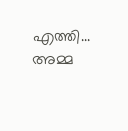എത്തി...
അമ്മ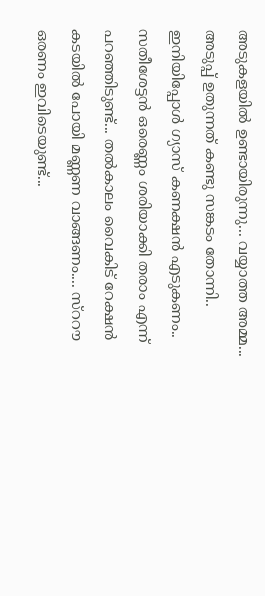അടുകളയിൽ ഉണ്ടായിരുന്നു... വയ്യാത്ത അമ്മ... അടുപ്പ് ഉതുന്നത് കണ്ടു സങ്കടം തോന്നി.. ഇനിയിപ്പോൾ ഗ്യാസ് കണക്ഷൻ എടുകണം.. സതീശേട്ടൻ ഒരെണ്ണം ശരിയാക്കി തരാം എന്ന് പറഞ്ഞിടുണ്ട്... തൽകാലം വൈകിട് റേക്ഷൻ കടയിൽ പോയി മണ്ണണ വാങ്ങണം.... സ്ററൗ ഒരണം ഇവിടെയുണ്ട്...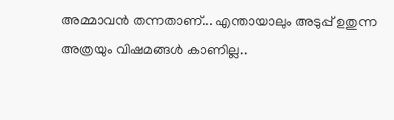അമ്മാവൻ തന്നതാണ്... എന്തായാലും അടുപ്പ് ഉതുന്ന അത്രയും വിഷമങ്ങൾ കാണില്ല..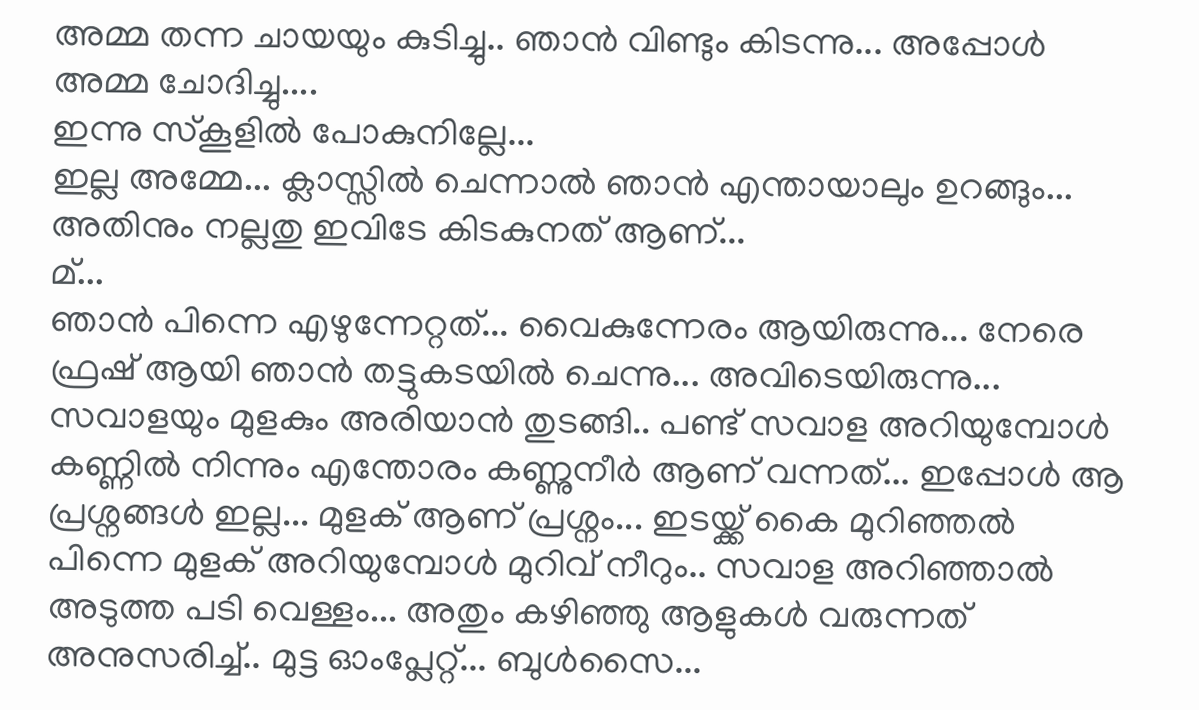അമ്മ തന്ന ചായയും കുടിച്ചു.. ഞാൻ വിണ്ടും കിടന്നു... അപ്പോൾ അമ്മ ചോദിച്ചു....
ഇന്നു സ്കൂളിൽ പോകുനില്ലേ...
ഇല്ല അമ്മേ... ക്ലാസ്സിൽ ചെന്നാൽ ഞാൻ എന്തായാലും ഉറങ്ങും... അതിനും നല്ലതു ഇവിടേ കിടകുനത് ആണ്...
മ്...
ഞാൻ പിന്നെ എഴുന്നേറ്റത്... വൈകുന്നേരം ആയിരുന്നു... നേരെ ഫ്രഷ്‌ ആയി ഞാൻ തട്ടുകടയിൽ ചെന്നു... അവിടെയിരുന്നു... സവാളയും മുളകും അരിയാൻ തുടങ്ങി.. പണ്ട് സവാള അറിയുമ്പോൾ കണ്ണിൽ നിന്നും എന്തോരം കണ്ണുനീർ ആണ് വന്നത്... ഇപ്പോൾ ആ പ്രശ്നങ്ങൾ ഇല്ല... മുളക് ആണ് പ്രശ്നം... ഇടയ്ക്ക് കൈ മുറിഞ്ഞൽ പിന്നെ മുളക് അറിയുമ്പോൾ മുറിവ് നീറും.. സവാള അറിഞ്ഞാൽ അടുത്ത പടി വെള്ളം... അതും കഴിഞ്ഞു ആളുകൾ വരുന്നത് അനുസരിച്ച്.. മുട്ട ഓംപ്ലേറ്റ്... ബുൾസൈ...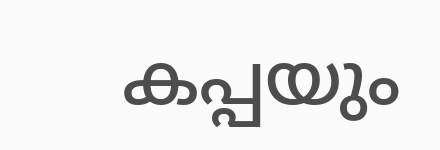കപ്പയും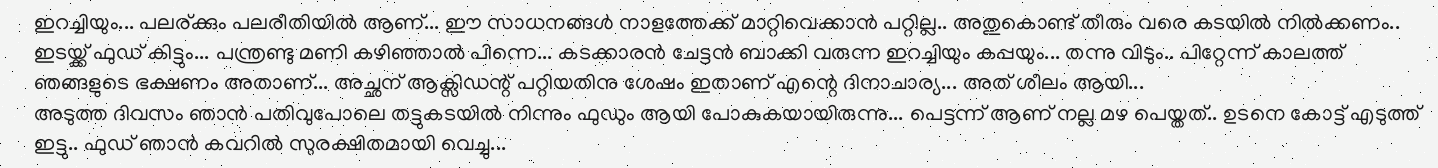ഇറച്ചിയും... പലര്ക്കും പലരീതിയിൽ ആണ്... ഈ സാധനങ്ങൾ നാളത്തേക്ക് മാറ്റിവെക്കാൻ പറ്റില്ല.. അതുകൊണ്ട് തീരും വരെ കടയിൽ നിൽക്കണം.. ഇടയ്ക്ക് ഫുഡ്‌ കിട്ടും... പന്ത്രണ്ടു മണി കഴിഞ്ഞാൽ പിന്നെ... കടക്കാരൻ ചേട്ടൻ ബാക്കി വരുന്ന ഇറച്ചിയും കപ്പയും... തന്നു വിടും.. പിറ്റേന്ന് കാലത്ത് ഞങ്ങളുടെ ഭക്ഷണം അതാണ്... അച്ഛന് ആക്സിഡന്റ് പറ്റിയതിനു ശേഷം ഇതാണ് എന്റെ ദിനാചാര്യ... അത് ശീലം ആയി...
അടുത്ത ദിവസം ഞാൻ പതിവുപോലെ തട്ടുകടയിൽ നിന്നും ഫുഡും ആയി പോകുകയായിരുന്നു... പെട്ടന്ന് ആണ് നല്ല മഴ പെയ്തത്.. ഉടനെ കോട്ട് എടുത്ത്‌ ഇട്ടു.. ഫുഡ്‌ ഞാൻ കവറിൽ സുരക്ഷിതമായി വെച്ചു...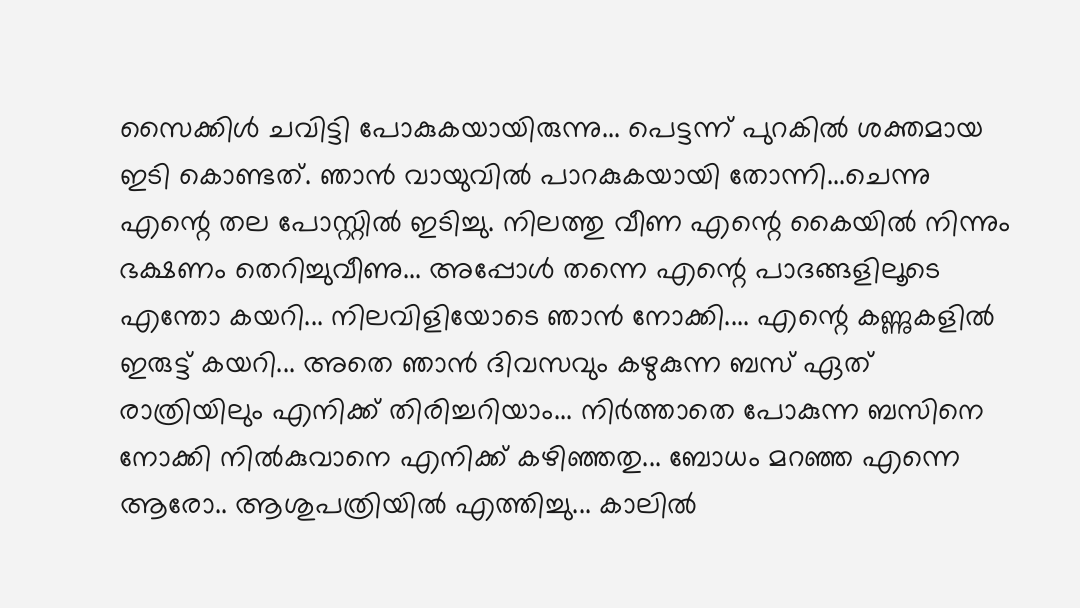സൈക്കിൾ ചവിട്ടി പോകുകയായിരുന്നു... പെട്ടന്ന് പുറകിൽ ശക്തമായ ഇടി കൊണ്ടത്. ഞാൻ വായുവിൽ പാറകുകയായി തോന്നി...ചെന്നു എന്റെ തല പോസ്റ്റിൽ ഇടിച്ചു. നിലത്തു വീണ എന്റെ കൈയിൽ നിന്നും ഭക്ഷണം തെറിച്ചുവീണു... അപ്പോൾ തന്നെ എന്റെ പാദങ്ങളിലൂടെ എന്തോ കയറി... നിലവിളിയോടെ ഞാൻ നോക്കി.... എന്റെ കണ്ണുകളിൽ ഇരുട്ട് കയറി... അതെ ഞാൻ ദിവസവും കഴുകുന്ന ബസ്‌ ഏത് രാത്രിയിലും എനിക്ക് തിരിച്ചറിയാം... നിർത്താതെ പോകുന്ന ബസിനെ നോക്കി നിൽകുവാനെ എനിക്ക് കഴിഞ്ഞതു... ബോധം മറഞ്ഞ എന്നെ ആരോ.. ആശുപത്രിയിൽ എത്തിച്ചു... കാലിൽ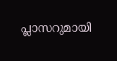പ്ലാസറുമായി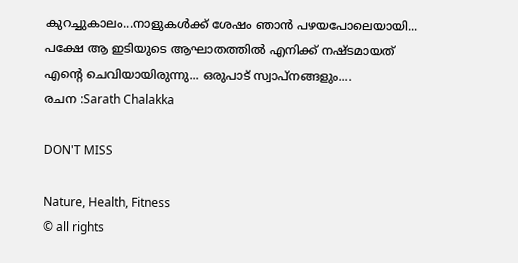കുറച്ചുകാലം...നാളുകൾക്ക് ശേഷം ഞാൻ പഴയപോലെയായി... പക്ഷേ ആ ഇടിയുടെ ആഘാതത്തിൽ എനിക്ക് നഷ്ടമായത് എന്റെ ചെവിയായിരുന്നു... ഒരുപാട് സ്വാപ്നങ്ങളും....
രചന :Sarath Chalakka

DON'T MISS

Nature, Health, Fitness
© all rights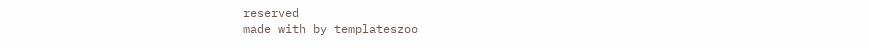reserved
made with by templateszoo